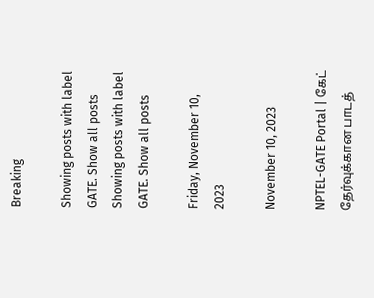Breaking

Showing posts with label GATE. Show all posts
Showing posts with label GATE. Show all posts

Friday, November 10, 2023

November 10, 2023

NPTEL-GATE Portal | கேட் தேர்வுக்கான பாடத்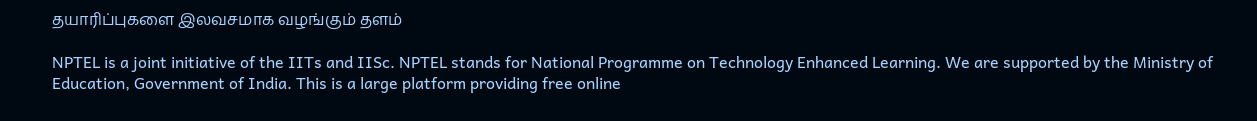தயாரிப்புகளை இலவசமாக வழங்கும் தளம்

NPTEL is a joint initiative of the IITs and IISc. NPTEL stands for National Programme on Technology Enhanced Learning. We are supported by the Ministry of Education, Government of India. This is a large platform providing free online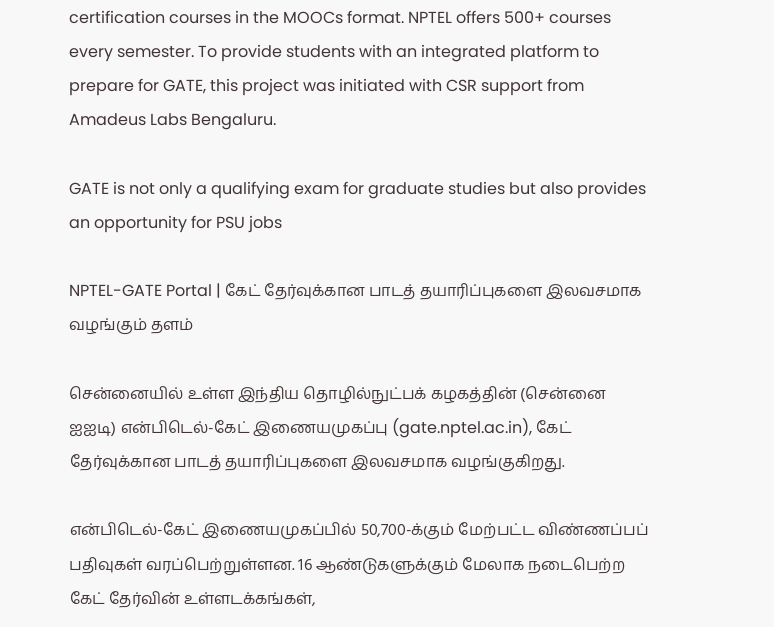certification courses in the MOOCs format. NPTEL offers 500+ courses every semester. To provide students with an integrated platform to prepare for GATE, this project was initiated with CSR support from Amadeus Labs Bengaluru.

GATE is not only a qualifying exam for graduate studies but also provides an opportunity for PSU jobs

NPTEL-GATE Portal | கேட் தேர்வுக்கான பாடத் தயாரிப்புகளை இலவசமாக வழங்கும் தளம்

சென்னையில் உள்ள இந்திய தொழில்நுட்பக் கழகத்தின் (சென்னை ஐஐடி) என்பிடெல்-கேட் இணையமுகப்பு (gate.nptel.ac.in), கேட் தேர்வுக்கான பாடத் தயாரிப்புகளை இலவசமாக வழங்குகிறது.

என்பிடெல்-கேட் இணையமுகப்பில் 50,700-க்கும் மேற்பட்ட விண்ணப்பப் பதிவுகள் வரப்பெற்றுள்ளன. 16 ஆண்டுகளுக்கும் மேலாக நடைபெற்ற கேட் தேர்வின் உள்ளடக்கங்கள்,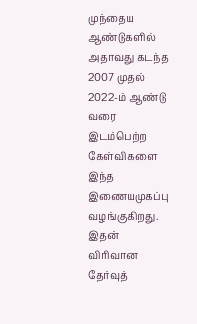முந்தைய ஆண்டுகளில் அதாவது கடந்த 2007 முதல் 2022-ம் ஆண்டு வரை இடம்பெற்ற கேள்விகளை இந்த இணையமுகப்பு வழங்குகிறது. இதன் விரிவான தேர்வுத்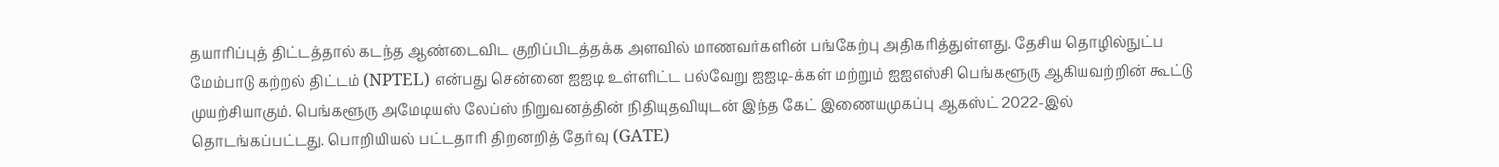தயாரிப்புத் திட்டத்தால் கடந்த ஆண்டைவிட குறிப்பிடத்தக்க அளவில் மாணவர்களின் பங்கேற்பு அதிகரித்துள்ளது. தேசிய தொழில்நுட்ப மேம்பாடு கற்றல் திட்டம் (NPTEL) என்பது சென்னை ஐஐடி உள்ளிட்ட பல்வேறு ஐஐடி-க்கள் மற்றும் ஐஐஎஸ்சி பெங்களூரு ஆகியவற்றின் கூட்டு முயற்சியாகும். பெங்களூரு அமேடியஸ் லேப்ஸ் நிறுவனத்தின் நிதியுதவியுடன் இந்த கேட் இணையமுகப்பு ஆகஸ்ட் 2022-இல் தொடங்கப்பட்டது. பொறியியல் பட்டதாரி திறனறித் தேர்வு (GATE)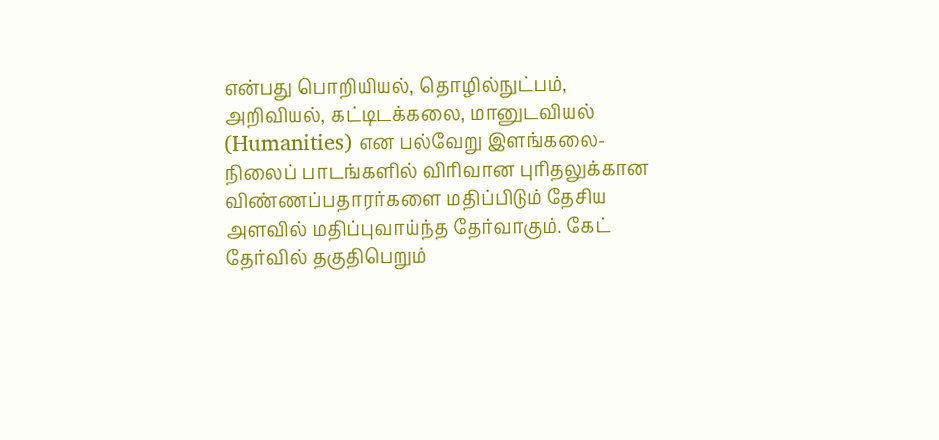என்பது பொறியியல், தொழில்நுட்பம், அறிவியல், கட்டிடக்கலை, மானுடவியல் (Humanities) என பல்வேறு இளங்கலை-நிலைப் பாடங்களில் விரிவான புரிதலுக்கான விண்ணப்பதாரர்களை மதிப்பிடும் தேசிய அளவில் மதிப்புவாய்ந்த தேர்வாகும். கேட் தேர்வில் தகுதிபெறும்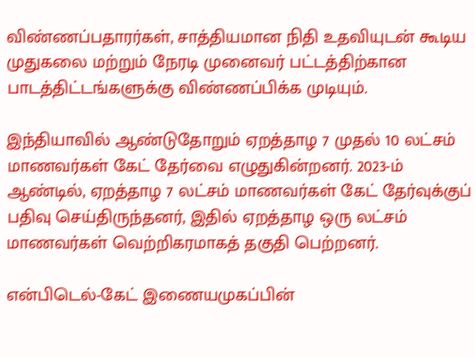விண்ணப்பதாரர்கள், சாத்தியமான நிதி உதவியுடன் கூடிய முதுகலை மற்றும் நேரடி முனைவர் பட்டத்திற்கான பாடத்திட்டங்களுக்கு விண்ணப்பிக்க முடியும்.

இந்தியாவில் ஆண்டுதோறும் ஏறத்தாழ 7 முதல் 10 லட்சம் மாணவர்கள் கேட் தேர்வை எழுதுகின்றனர். 2023-ம் ஆண்டில், ஏறத்தாழ 7 லட்சம் மாணவர்கள் கேட் தேர்வுக்குப் பதிவு செய்திருந்தனர், இதில் ஏறத்தாழ ஒரு லட்சம் மாணவர்கள் வெற்றிகரமாகத் தகுதி பெற்றனர்.

என்பிடெல்-கேட் இணையமுகப்பின்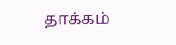தாக்கம்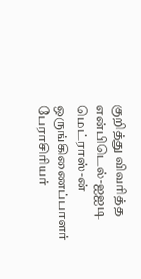குறித்து விவரித்த என்பிடெல்-ஐஐடி மெட்ராஸ்-ன் ஒருங்கிணைப்பாளர் பேராசிரியர்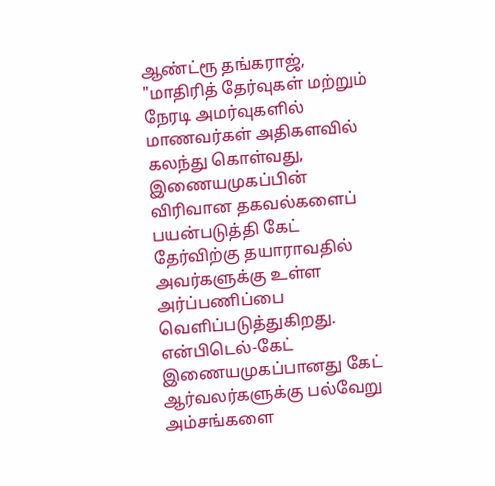ஆண்ட்ரூ தங்கராஜ், "மாதிரித் தேர்வுகள் மற்றும் நேரடி அமர்வுகளில் மாணவர்கள் அதிகளவில் கலந்து கொள்வது, இணையமுகப்பின் விரிவான தகவல்களைப் பயன்படுத்தி கேட் தேர்விற்கு தயாராவதில் அவர்களுக்கு உள்ள அர்ப்பணிப்பை வெளிப்படுத்துகிறது. என்பிடெல்-கேட் இணையமுகப்பானது கேட் ஆர்வலர்களுக்கு பல்வேறு அம்சங்களை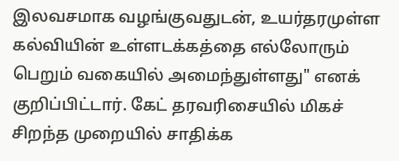இலவசமாக வழங்குவதுடன், உயர்தரமுள்ள கல்வியின் உள்ளடக்கத்தை எல்லோரும் பெறும் வகையில் அமைந்துள்ளது" எனக் குறிப்பிட்டார். கேட் தரவரிசையில் மிகச் சிறந்த முறையில் சாதிக்க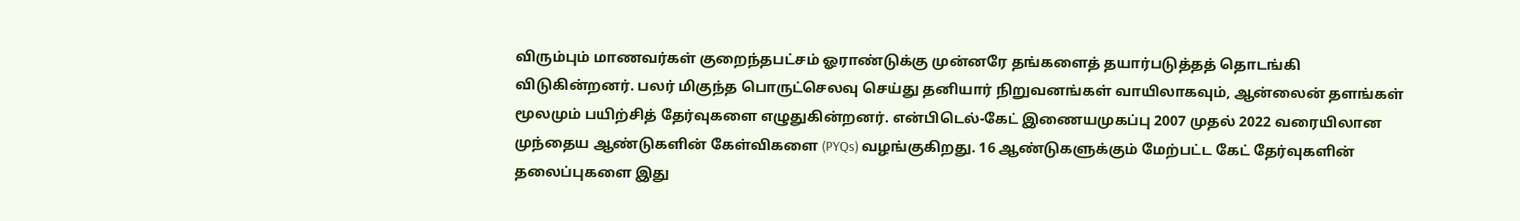விரும்பும் மாணவர்கள் குறைந்தபட்சம் ஓராண்டுக்கு முன்னரே தங்களைத் தயார்படுத்தத் தொடங்கி விடுகின்றனர். பலர் மிகுந்த பொருட்செலவு செய்து தனியார் நிறுவனங்கள் வாயிலாகவும், ஆன்லைன் தளங்கள் மூலமும் பயிற்சித் தேர்வுகளை எழுதுகின்றனர். என்பிடெல்-கேட் இணையமுகப்பு 2007 முதல் 2022 வரையிலான முந்தைய ஆண்டுகளின் கேள்விகளை (PYQs) வழங்குகிறது. 16 ஆண்டுகளுக்கும் மேற்பட்ட கேட் தேர்வுகளின் தலைப்புகளை இது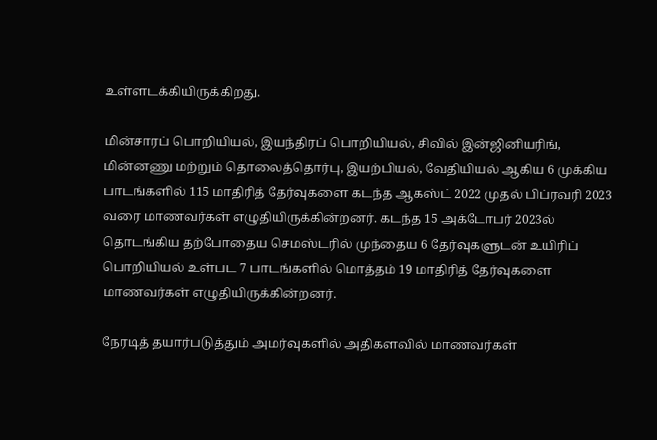உள்ளடக்கியிருக்கிறது.

மின்சாரப் பொறியியல், இயந்திரப் பொறியியல், சிவில் இன்ஜினியரிங், மின்னணு மற்றும் தொலைத்தொர்பு, இயற்பியல், வேதியியல் ஆகிய 6 முக்கிய பாடங்களில் 115 மாதிரித் தேர்வுகளை கடந்த ஆகஸ்ட் 2022 முதல் பிப்ரவரி 2023 வரை மாணவர்கள் எழுதியிருக்கின்றனர். கடந்த 15 அக்டோபர் 2023ல் தொடங்கிய தற்போதைய செமஸ்டரில் முந்தைய 6 தேர்வுகளுடன் உயிரிப் பொறியியல் உள்பட 7 பாடங்களில் மொத்தம் 19 மாதிரித் தேர்வுகளை மாணவர்கள் எழுதியிருக்கின்றனர்.

நேரடித் தயார்படுத்தும் அமர்வுகளில் அதிகளவில் மாணவர்கள்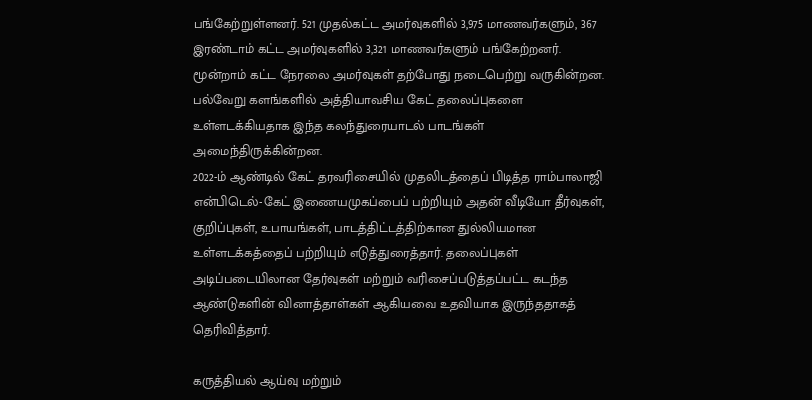பங்கேற்றுள்ளனர். 521 முதல்கட்ட அமர்வுகளில் 3,975 மாணவர்களும், 367 இரண்டாம் கட்ட அமர்வுகளில் 3,321 மாணவர்களும் பங்கேற்றனர். மூன்றாம் கட்ட நேரலை அமர்வுகள் தற்போது நடைபெற்று வருகின்றன. பல்வேறு களங்களில் அத்தியாவசிய கேட் தலைப்புகளை உள்ளடக்கியதாக இந்த கலந்துரையாடல் பாடங்கள் அமைந்திருக்கின்றன.
2022-ம் ஆண்டில் கேட் தரவரிசையில் முதலிடத்தைப் பிடித்த ராம்பாலாஜி என்பிடெல்-கேட் இணையமுகப்பைப் பற்றியும் அதன் வீடியோ தீர்வுகள், குறிப்புகள், உபாயங்கள், பாடத்திட்டத்திற்கான துல்லியமான உள்ளடக்கத்தைப் பற்றியும் எடுத்துரைத்தார். தலைப்புகள் அடிப்படையிலான தேர்வுகள் மற்றும் வரிசைப்படுத்தப்பட்ட கடந்த ஆண்டுகளின் வினாத்தாள்கள் ஆகியவை உதவியாக இருந்ததாகத் தெரிவித்தார்.

கருத்தியல் ஆய்வு மற்றும்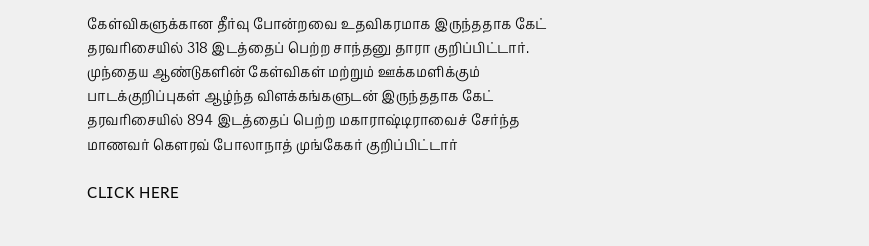கேள்விகளுக்கான தீர்வு போன்றவை உதவிகரமாக இருந்ததாக கேட் தரவரிசையில் 318 இடத்தைப் பெற்ற சாந்தனு தாரா குறிப்பிட்டார். முந்தைய ஆண்டுகளின் கேள்விகள் மற்றும் ஊக்கமளிக்கும் பாடக்குறிப்புகள் ஆழ்ந்த விளக்கங்களுடன் இருந்ததாக கேட் தரவரிசையில் 894 இடத்தைப் பெற்ற மகாராஷ்டிராவைச் சேர்ந்த மாணவர் கௌரவ் போலாநாத் முங்கேகர் குறிப்பிட்டார்

CLICK HERE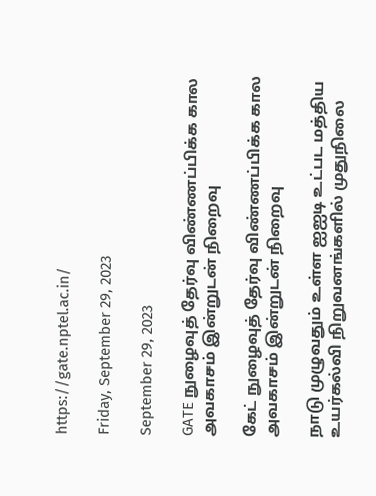https://gate.nptel.ac.in/

Friday, September 29, 2023

September 29, 2023

GATE நுழைவுத் தேர்வு விண்ணப்பிக்க கால அவகாசம் இன்றுடன் நிறைவு

கேட் நுழைவுத் தேர்வு விண்ணப்பிக்க கால அவகாசம் இன்றுடன் நிறைவு

நாடு முழுவதும் உள்ள ஐஐடி உட்பட மத்திய உயர்கல்வி நிறுவனங்களில் முதுநிலை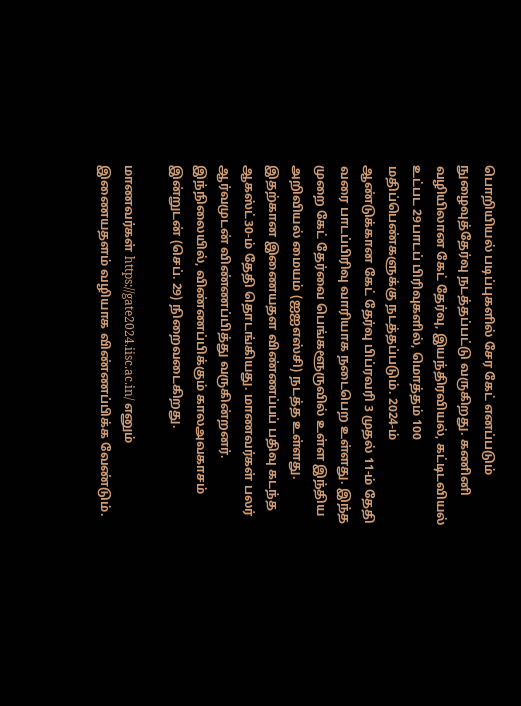பொறியியல் படிப்புகளில் சேர கேட் எனப்படும் நுழைவுத்தேர்வு நடத்தப்பட்டு வருகிறது. கணினி வழியிலான கேட் தேர்வு, இயந்திரவியல், கட்டிடவியல் உட்பட 29பாடப் பிரிவுகளில், மொத்தம் 100 மதிப்பெண்களுக்கு நடத்தப்படும். 2024-ம் ஆண்டுக்கான கேட் தேர்வு பிப்ரவரி 3 முதல் 11-ம் தேதி வரை பாடப்பிரிவு வாரியாக நடைபெற உள்ளது. இந்த முறை கேட் தேர்வை பெங்களூருவில் உள்ள இந்திய அறிவியல் மையம் (ஐஐஎஸ்சி) நடத்த உள்ளது. இதற்கான இணையதள விண்ணப்பப் பதிவு கடந்த ஆகஸ்ட்30-ம் தேதி தொடங்கியது. மாணவர்கள் பலர் ஆர்வமுடன் விண்ணப்பித்து வருகின்றனர். இந்நிலையில், விண்ணப்பிக்கும் காலஅவகாசம் இன்றுடன் (செப். 29) நிறைவடைகிறது.

மாணவர்கள் https://gate2024.iisc.ac.in/ எனும் இணையதளம் வழியாக விண்ணப்பிக்க வேண்டும்.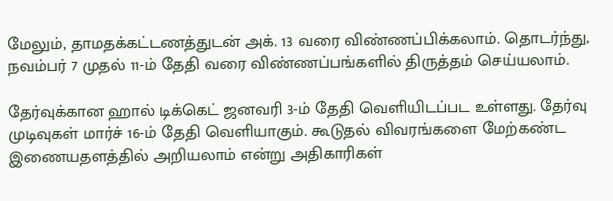மேலும், தாமதக்கட்டணத்துடன் அக். 13 வரை விண்ணப்பிக்கலாம். தொடர்ந்து, நவம்பர் 7 முதல் 11-ம் தேதி வரை விண்ணப்பங்களில் திருத்தம் செய்யலாம்.

தேர்வுக்கான ஹால் டிக்கெட் ஜனவரி 3-ம் தேதி வெளியிடப்பட உள்ளது. தேர்வு முடிவுகள் மார்ச் 16-ம் தேதி வெளியாகும். கூடுதல் விவரங்களை மேற்கண்ட இணையதளத்தில் அறியலாம் என்று அதிகாரிகள்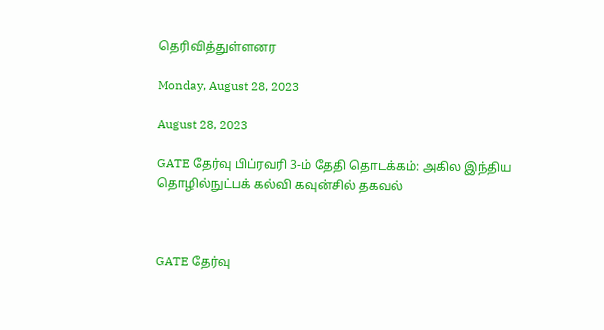தெரிவித்துள்ளனர

Monday, August 28, 2023

August 28, 2023

GATE தேர்வு பிப்ரவரி 3-ம் தேதி தொடக்கம்: அகில இந்திய தொழில்நுட்பக் கல்வி கவுன்சில் தகவல்



GATE தேர்வு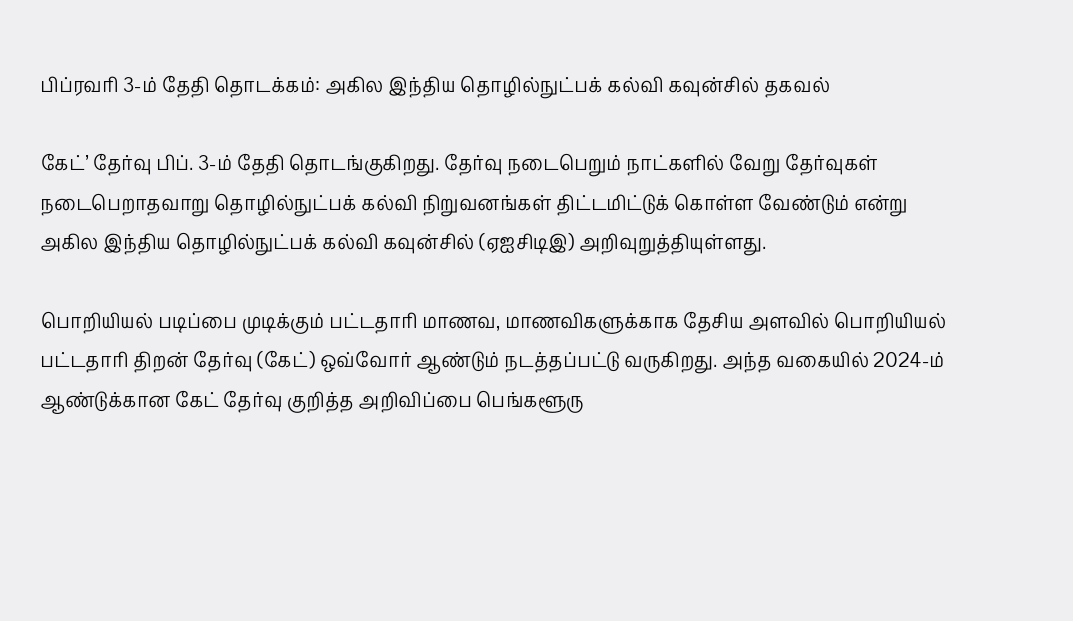பிப்ரவரி 3-ம் தேதி தொடக்கம்: அகில இந்திய தொழில்நுட்பக் கல்வி கவுன்சில் தகவல்

கேட்’ தேர்வு பிப். 3-ம் தேதி தொடங்குகிறது. தேர்வு நடைபெறும் நாட்களில் வேறு தேர்வுகள் நடைபெறாதவாறு தொழில்நுட்பக் கல்வி நிறுவனங்கள் திட்டமிட்டுக் கொள்ள வேண்டும் என்று அகில இந்திய தொழில்நுட்பக் கல்வி கவுன்சில் (ஏஐசிடிஇ) அறிவுறுத்தியுள்ளது.

பொறியியல் படிப்பை முடிக்கும் பட்டதாரி மாணவ, மாணவிகளுக்காக தேசிய அளவில் பொறியியல் பட்டதாரி திறன் தேர்வு (கேட்) ஒவ்வோர் ஆண்டும் நடத்தப்பட்டு வருகிறது. அந்த வகையில் 2024-ம் ஆண்டுக்கான கேட் தேர்வு குறித்த அறிவிப்பை பெங்களூரு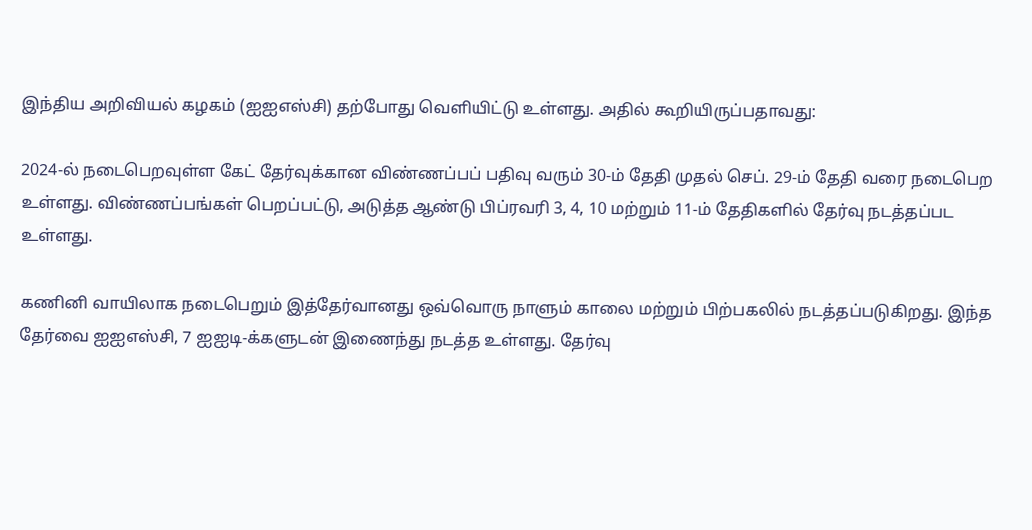இந்திய அறிவியல் கழகம் (ஐஐஎஸ்சி) தற்போது வெளியிட்டு உள்ளது. அதில் கூறியிருப்பதாவது:

2024-ல் நடைபெறவுள்ள கேட் தேர்வுக்கான விண்ணப்பப் பதிவு வரும் 30-ம் தேதி முதல் செப். 29-ம் தேதி வரை நடைபெற உள்ளது. விண்ணப்பங்கள் பெறப்பட்டு, அடுத்த ஆண்டு பிப்ரவரி 3, 4, 10 மற்றும் 11-ம் தேதிகளில் தேர்வு நடத்தப்பட உள்ளது.

கணினி வாயிலாக நடைபெறும் இத்தேர்வானது ஒவ்வொரு நாளும் காலை மற்றும் பிற்பகலில் நடத்தப்படுகிறது. இந்த தேர்வை ஐஐஎஸ்சி, 7 ஐஐடி-க்களுடன் இணைந்து நடத்த உள்ளது. தேர்வு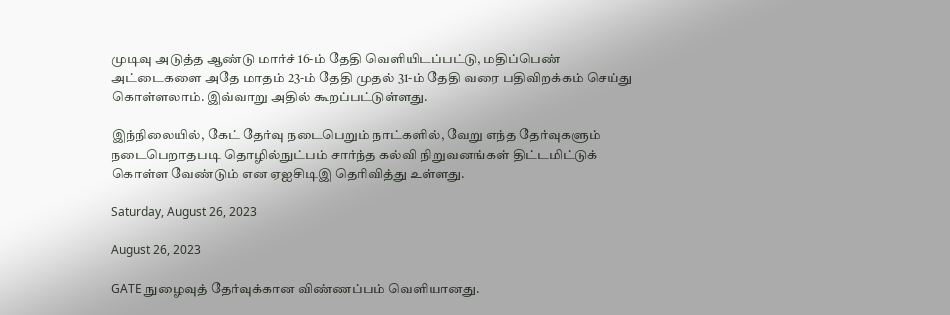முடிவு அடுத்த ஆண்டு மார்ச் 16-ம் தேதி வெளியிடப்பட்டு, மதிப்பெண் அட்டைகளை அதே மாதம் 23-ம் தேதி முதல் 31-ம் தேதி வரை பதிவிறக்கம் செய்து கொள்ளலாம். இவ்வாறு அதில் கூறப்பட்டுள்ளது.

இந்நிலையில், கேட் தேர்வு நடைபெறும் நாட்களில், வேறு எந்த தேர்வுகளும் நடைபெறாதபடி தொழில்நுட்பம் சார்ந்த கல்வி நிறுவனங்கள் திட்டமிட்டுக் கொள்ள வேண்டும் என ஏஐசிடிஇ தெரிவித்து உள்ளது.

Saturday, August 26, 2023

August 26, 2023

GATE நுழைவுத் தேர்வுக்கான விண்ணப்பம் வெளியானது.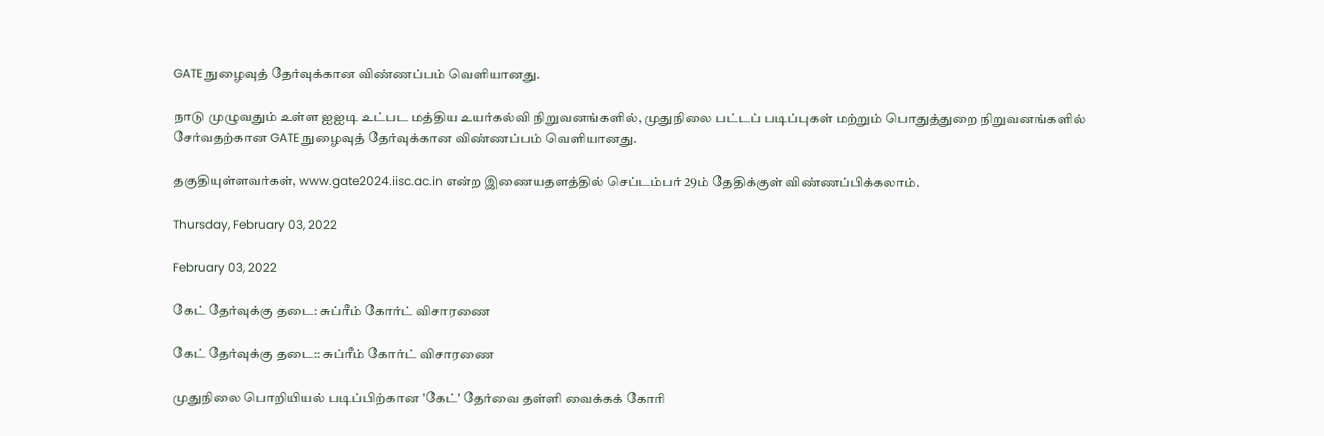GATE நுழைவுத் தேர்வுக்கான விண்ணப்பம் வெளியானது.

நாடு முழுவதும் உள்ள ஐஐடி உட்பட மத்திய உயர்கல்வி நிறுவனங்களில், முதுநிலை பட்டப் படிப்புகள் மற்றும் பொதுத்துறை நிறுவனங்களில் சேர்வதற்கான GATE நுழைவுத் தேர்வுக்கான விண்ணப்பம் வெளியானது.

தகுதியுள்ளவர்கள், www.gate2024.iisc.ac.in என்ற இணையதளத்தில் செப்டம்பர் 29ம் தேதிக்குள் விண்ணப்பிக்கலாம்.

Thursday, February 03, 2022

February 03, 2022

கேட் தேர்வுக்கு தடை: சுப்ரீம் கோர்ட் விசாரணை

கேட் தேர்வுக்கு தடை:: சுப்ரீம் கோர்ட் விசாரணை

முதுநிலை பொறியியல் படிப்பிற்கான 'கேட்' தேர்வை தள்ளி வைக்கக் கோரி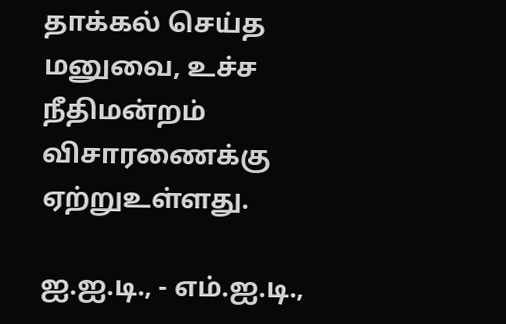தாக்கல் செய்த மனுவை, உச்ச நீதிமன்றம் விசாரணைக்கு ஏற்றுஉள்ளது.

ஐ.ஐ.டி., - எம்.ஐ.டி.,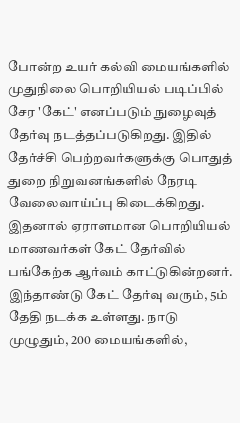போன்ற உயர் கல்வி மையங்களில் முதுநிலை பொறியியல் படிப்பில் சேர 'கேட்' எனப்படும் நுழைவுத் தேர்வு நடத்தப்படுகிறது. இதில் தேர்ச்சி பெற்றவர்களுக்கு பொதுத் துறை நிறுவனங்களில் நேரடி வேலைவாய்ப்பு கிடைக்கிறது. இதனால் ஏராளமான பொறியியல் மாணவர்கள் கேட் தேர்வில் பங்கேற்க ஆர்வம் காட்டுகின்றனர். இந்தாண்டு கேட் தேர்வு வரும், 5ம் தேதி நடக்க உள்ளது. நாடு முழுதும், 200 மையங்களில்,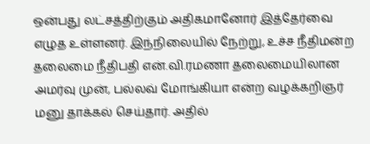ஒன்பது லட்சத்திற்கும் அதிகமானோர் இத்தேர்வை எழுத உள்ளனர். இந்நிலையில் நேற்று, உச்ச நீதிமன்ற தலைமை நீதிபதி என்.வி.ரமணா தலைமையிலான அமர்வு முன், பல்லவ் மோங்கியா என்ற வழக்கறிஞர் மனு தாக்கல் செய்தார். அதில்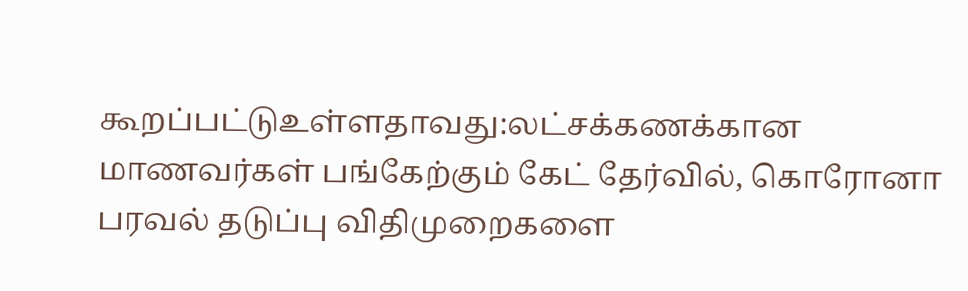கூறப்பட்டுஉள்ளதாவது:லட்சக்கணக்கான மாணவர்கள் பங்கேற்கும் கேட் தேர்வில், கொரோனா பரவல் தடுப்பு விதிமுறைகளை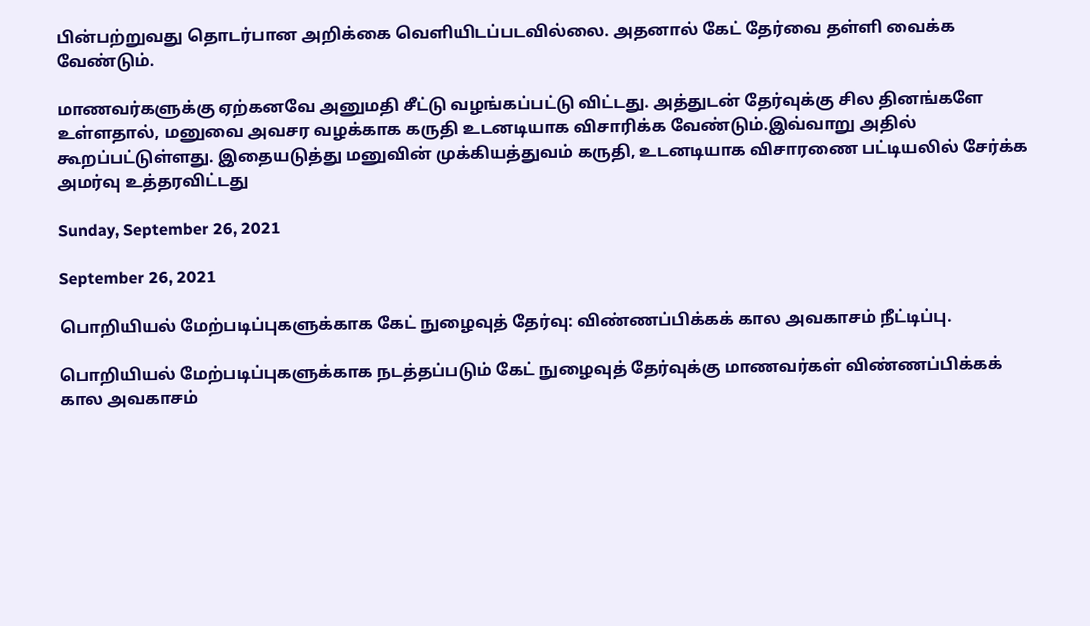பின்பற்றுவது தொடர்பான அறிக்கை வெளியிடப்படவில்லை. அதனால் கேட் தேர்வை தள்ளி வைக்க வேண்டும்.

மாணவர்களுக்கு ஏற்கனவே அனுமதி சீட்டு வழங்கப்பட்டு விட்டது. அத்துடன் தேர்வுக்கு சில தினங்களே உள்ளதால், மனுவை அவசர வழக்காக கருதி உடனடியாக விசாரிக்க வேண்டும்.இவ்வாறு அதில் கூறப்பட்டுள்ளது. இதையடுத்து மனுவின் முக்கியத்துவம் கருதி, உடனடியாக விசாரணை பட்டியலில் சேர்க்க அமர்வு உத்தரவிட்டது

Sunday, September 26, 2021

September 26, 2021

பொறியியல் மேற்படிப்புகளுக்காக கேட் நுழைவுத் தேர்வு: விண்ணப்பிக்கக் கால அவகாசம் நீட்டிப்பு.

பொறியியல் மேற்படிப்புகளுக்காக நடத்தப்படும் கேட் நுழைவுத் தேர்வுக்கு மாணவர்கள் விண்ணப்பிக்கக் கால அவகாசம்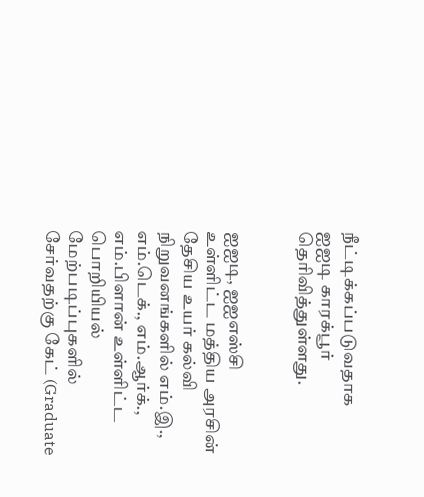நீட்டிக்கப்படுவதாக ஐஐடி காரக்பூர் தெரிவித்துள்ளது.


ஐஐடி, ஐஐஎஸ்சி உள்ளிட்ட மத்திய அரசின் தேசிய உயர் கல்வி நிறுவனங்களில் எம்.இ., எம்.டெக்., எம்.ஆர்க்., எம்.பிளான் உள்ளிட்ட பொறியியல் மேற்படிப்புகளில் சேர்வதற்கு கேட் (Graduate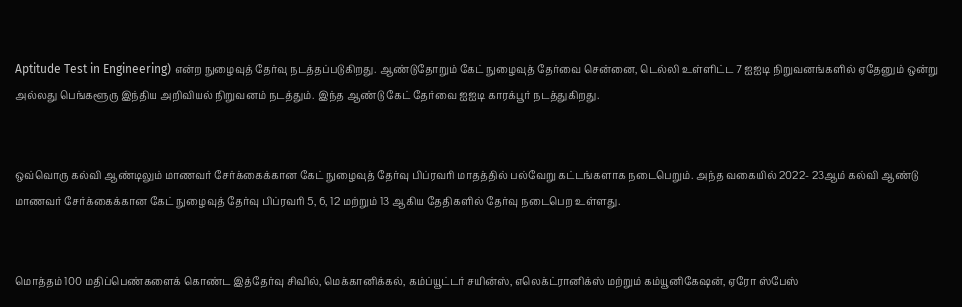Aptitude Test in Engineering) என்ற நுழைவுத் தேர்வு நடத்தப்படுகிறது. ஆண்டுதோறும் கேட் நுழைவுத் தேர்வை சென்னை, டெல்லி உள்ளிட்ட 7 ஐஐடி நிறுவனங்களில் ஏதேனும் ஒன்று அல்லது பெங்களூரு இந்திய அறிவியல் நிறுவனம் நடத்தும். இந்த ஆண்டு கேட் தேர்வை ஐஐடி காரக்பூர் நடத்துகிறது.


ஒவ்வொரு கல்வி ஆண்டிலும் மாணவர் சேர்க்கைக்கான கேட் நுழைவுத் தேர்வு பிப்ரவரி மாதத்தில் பல்வேறு கட்டங்களாக நடைபெறும். அந்த வகையில் 2022- 23ஆம் கல்வி ஆண்டு மாணவர் சேர்க்கைக்கான கேட் நுழைவுத் தேர்வு பிப்ரவரி 5, 6, 12 மற்றும் 13 ஆகிய தேதிகளில் தேர்வு நடைபெற உள்ளது.


மொத்தம் 100 மதிப்பெண்களைக் கொண்ட இத்தேர்வு சிவில், மெக்கானிக்கல், கம்ப்யூட்டர் சயின்ஸ், எலெக்ட்ரானிக்ஸ் மற்றும் கம்யூனிகேஷன், ஏரோ ஸ்பேஸ்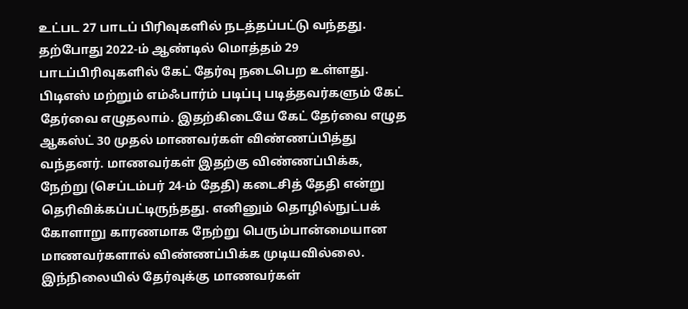உட்பட 27 பாடப் பிரிவுகளில் நடத்தப்பட்டு வந்தது. தற்போது 2022-ம் ஆண்டில் மொத்தம் 29 பாடப்பிரிவுகளில் கேட் தேர்வு நடைபெற உள்ளது. பிடிஎஸ் மற்றும் எம்ஃபார்ம் படிப்பு படித்தவர்களும் கேட் தேர்வை எழுதலாம். இதற்கிடையே கேட் தேர்வை எழுத ஆகஸ்ட் 30 முதல் மாணவர்கள் விண்ணப்பித்து வந்தனர். மாணவர்கள் இதற்கு விண்ணப்பிக்க, நேற்று (செப்டம்பர் 24-ம் தேதி) கடைசித் தேதி என்று தெரிவிக்கப்பட்டிருந்தது. எனினும் தொழில்நுட்பக் கோளாறு காரணமாக நேற்று பெரும்பான்மையான மாணவர்களால் விண்ணப்பிக்க முடியவில்லை. இந்நிலையில் தேர்வுக்கு மாணவர்கள்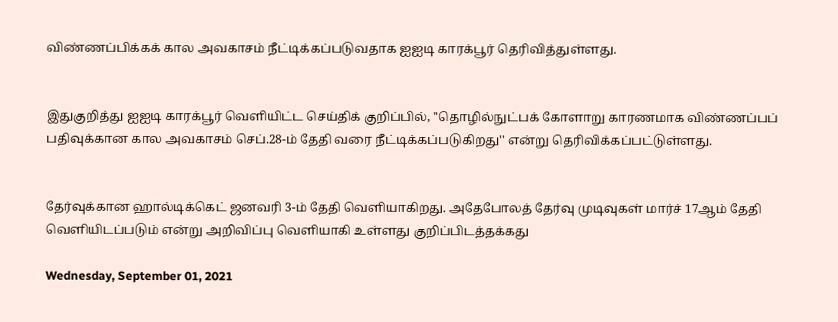விண்ணப்பிக்கக் கால அவகாசம் நீட்டிக்கப்படுவதாக ஐஐடி காரக்பூர் தெரிவித்துள்ளது.


இதுகுறித்து ஐஐடி காரக்பூர் வெளியிட்ட செய்திக் குறிப்பில், ''தொழில்நுட்பக் கோளாறு காரணமாக விண்ணப்பப் பதிவுக்கான கால அவகாசம் செப்.28-ம் தேதி வரை நீட்டிக்கப்படுகிறது'' என்று தெரிவிக்கப்பட்டுள்ளது.


தேர்வுக்கான ஹால்டிக்கெட் ஜனவரி 3-ம் தேதி வெளியாகிறது. அதேபோலத் தேர்வு முடிவுகள் மார்ச் 17ஆம் தேதி வெளியிடப்படும் என்று அறிவிப்பு வெளியாகி உள்ளது குறிப்பிடத்தக்கது

Wednesday, September 01, 2021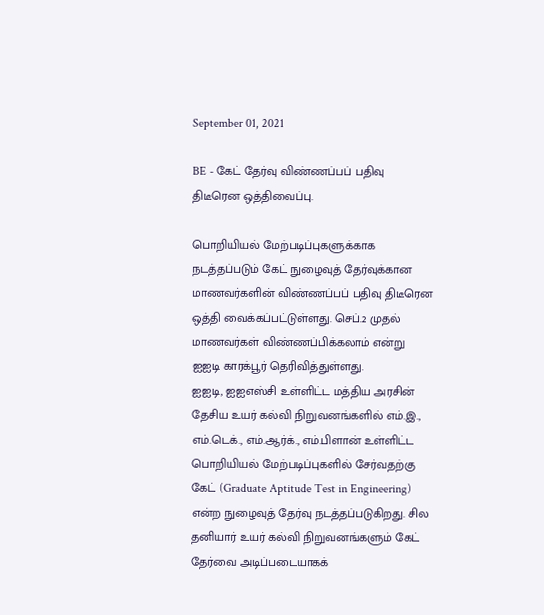September 01, 2021

BE - கேட் தேர்வு விண்ணப்பப் பதிவு திடீரென ஒத்திவைப்பு.

பொறியியல் மேற்படிப்புகளுக்காக நடத்தப்படும் கேட் நுழைவுத் தேர்வுக்கான மாணவர்களின் விண்ணப்பப் பதிவு திடீரென ஒத்தி வைக்கப்பட்டுள்ளது. செப்.2 முதல் மாணவர்கள் விண்ணப்பிக்கலாம் என்று ஐஐடி காரக்பூர் தெரிவித்துள்ளது.
ஐஐடி, ஐஐஎஸ்சி உள்ளிட்ட மத்திய அரசின் தேசிய உயர் கல்வி நிறுவனங்களில் எம்.இ., எம்.டெக்., எம்.ஆர்க்., எம்.பிளான் உள்ளிட்ட பொறியியல் மேற்படிப்புகளில் சேர்வதற்கு கேட் (Graduate Aptitude Test in Engineering) என்ற நுழைவுத் தேர்வு நடத்தப்படுகிறது. சில தனியார் உயர் கல்வி நிறுவனங்களும் கேட் தேர்வை அடிப்படையாகக்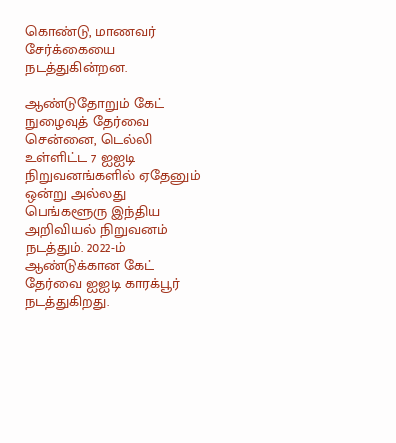கொண்டு, மாணவர் சேர்க்கையை நடத்துகின்றன.

ஆண்டுதோறும் கேட் நுழைவுத் தேர்வை சென்னை, டெல்லி உள்ளிட்ட 7 ஐஐடி நிறுவனங்களில் ஏதேனும் ஒன்று அல்லது பெங்களூரு இந்திய அறிவியல் நிறுவனம் நடத்தும். 2022-ம் ஆண்டுக்கான கேட் தேர்வை ஐஐடி காரக்பூர் நடத்துகிறது.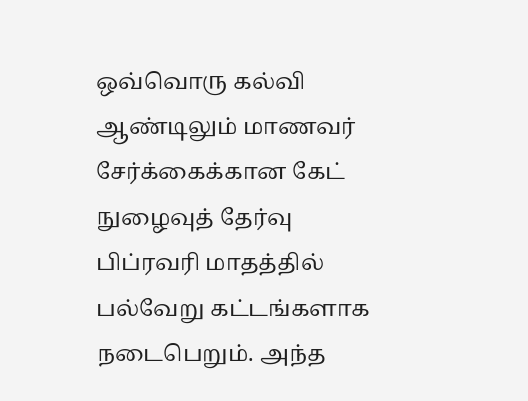ஒவ்வொரு கல்வி ஆண்டிலும் மாணவர் சேர்க்கைக்கான கேட் நுழைவுத் தேர்வு பிப்ரவரி மாதத்தில் பல்வேறு கட்டங்களாக நடைபெறும். அந்த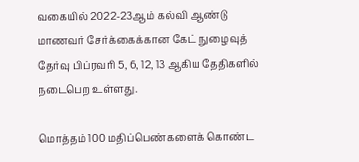வகையில் 2022-23ஆம் கல்வி ஆண்டு மாணவர் சேர்க்கைக்கான கேட் நுழைவுத் தேர்வு பிப்ரவரி 5, 6, 12, 13 ஆகிய தேதிகளில் நடைபெற உள்ளது.

மொத்தம் 100 மதிப்பெண்களைக் கொண்ட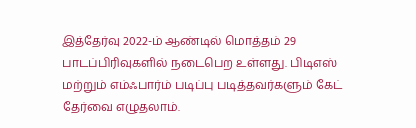இத்தேர்வு 2022-ம் ஆண்டில் மொத்தம் 29 பாடப்பிரிவுகளில் நடைபெற உள்ளது. பிடிஎஸ் மற்றும் எம்ஃபார்ம் படிப்பு படித்தவர்களும் கேட் தேர்வை எழுதலாம்.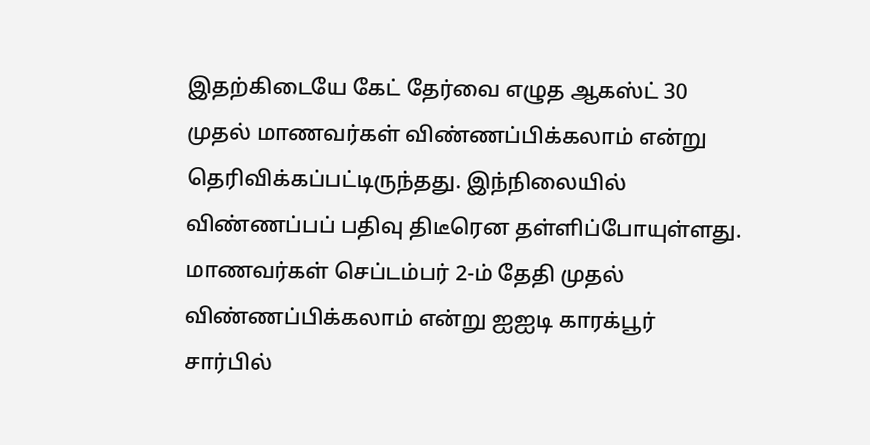இதற்கிடையே கேட் தேர்வை எழுத ஆகஸ்ட் 30 முதல் மாணவர்கள் விண்ணப்பிக்கலாம் என்று தெரிவிக்கப்பட்டிருந்தது. இந்நிலையில் விண்ணப்பப் பதிவு திடீரென தள்ளிப்போயுள்ளது. மாணவர்கள் செப்டம்பர் 2-ம் தேதி முதல் விண்ணப்பிக்கலாம் என்று ஐஐடி காரக்பூர் சார்பில்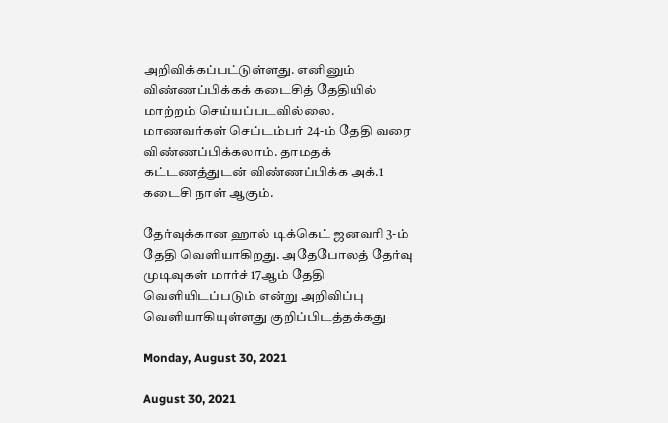அறிவிக்கப்பட்டுள்ளது. எனினும் விண்ணப்பிக்கக் கடைசித் தேதியில் மாற்றம் செய்யப்படவில்லை. மாணவர்கள் செப்டம்பர் 24-ம் தேதி வரை விண்ணப்பிக்கலாம். தாமதக் கட்டணத்துடன் விண்ணப்பிக்க அக்.1 கடைசி நாள் ஆகும்.

தேர்வுக்கான ஹால் டிக்கெட் ஜனவரி 3-ம் தேதி வெளியாகிறது. அதேபோலத் தேர்வு முடிவுகள் மார்ச் 17ஆம் தேதி வெளியிடப்படும் என்று அறிவிப்பு வெளியாகியுள்ளது குறிப்பிடத்தக்கது

Monday, August 30, 2021

August 30, 2021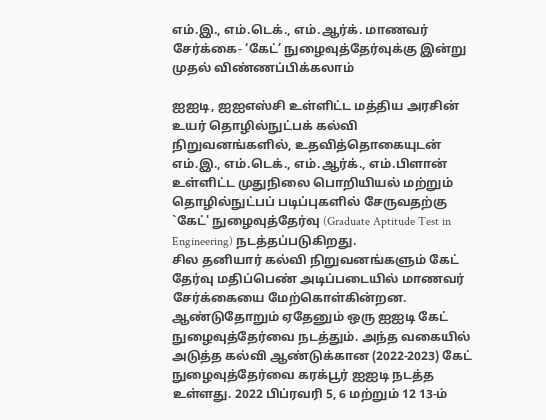எம்.இ., எம்.டெக்., எம்.ஆர்க். மாணவர் சேர்க்கை- ‘கேட்’ நுழைவுத்தேர்வுக்கு இன்று முதல் விண்ணப்பிக்கலாம்

ஐஐடி, ஐஐஎஸ்சி உள்ளிட்ட மத்திய அரசின் உயர் தொழில்நுட்பக் கல்வி நிறுவனங்களில், உதவித்தொகையுடன் எம்.இ., எம்.டெக்., எம்.ஆர்க்., எம்.பிளான் உள்ளிட்ட முதுநிலை பொறியியல் மற்றும் தொழில்நுட்பப் படிப்புகளில் சேருவதற்கு `கேட்' நுழைவுத்தேர்வு (Graduate Aptitude Test in Engineering) நடத்தப்படுகிறது.
சில தனியார் கல்வி நிறுவனங்களும் கேட் தேர்வு மதிப்பெண் அடிப்படையில் மாணவர் சேர்க்கையை மேற்கொள்கின்றன. ஆண்டுதோறும் ஏதேனும் ஒரு ஐஐடி கேட் நுழைவுத்தேர்வை நடத்தும். அந்த வகையில் அடுத்த கல்வி ஆண்டுக்கான (2022-2023) கேட் நுழைவுத்தேர்வை கரக்பூர் ஐஐடி நடத்த உள்ளது. 2022 பிப்ரவரி 5, 6 மற்றும் 12 13-ம்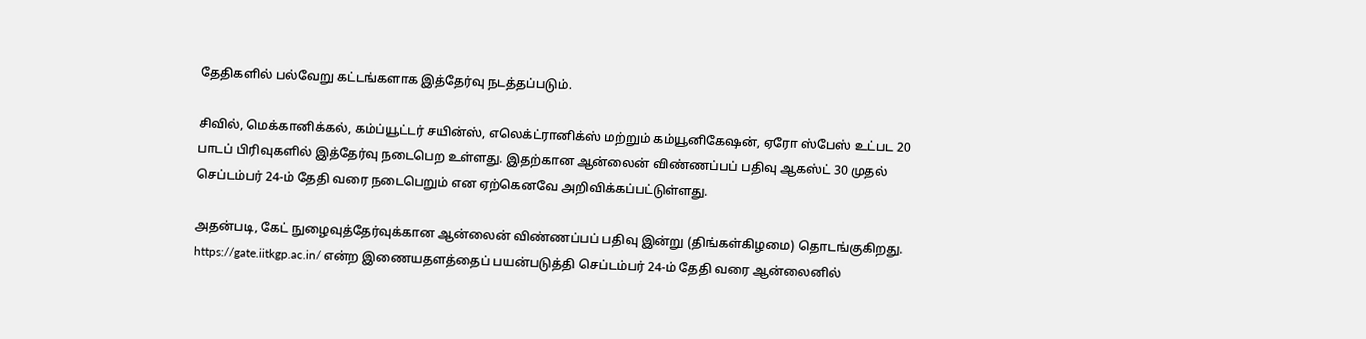தேதிகளில் பல்வேறு கட்டங்களாக இத்தேர்வு நடத்தப்படும்.

சிவில், மெக்கானிக்கல், கம்ப்யூட்டர் சயின்ஸ், எலெக்ட்ரானிக்ஸ் மற்றும் கம்யூனிகேஷன், ஏரோ ஸ்பேஸ் உட்பட 20 பாடப் பிரிவுகளில் இத்தேர்வு நடைபெற உள்ளது. இதற்கான ஆன்லைன் விண்ணப்பப் பதிவு ஆகஸ்ட் 30 முதல் செப்டம்பர் 24-ம் தேதி வரை நடைபெறும் என ஏற்கெனவே அறிவிக்கப்பட்டுள்ளது.

அதன்படி, கேட் நுழைவுத்தேர்வுக்கான ஆன்லைன் விண்ணப்பப் பதிவு இன்று (திங்கள்கிழமை) தொடங்குகிறது. https://gate.iitkgp.ac.in/ என்ற இணையதளத்தைப் பயன்படுத்தி செப்டம்பர் 24-ம் தேதி வரை ஆன்லைனில்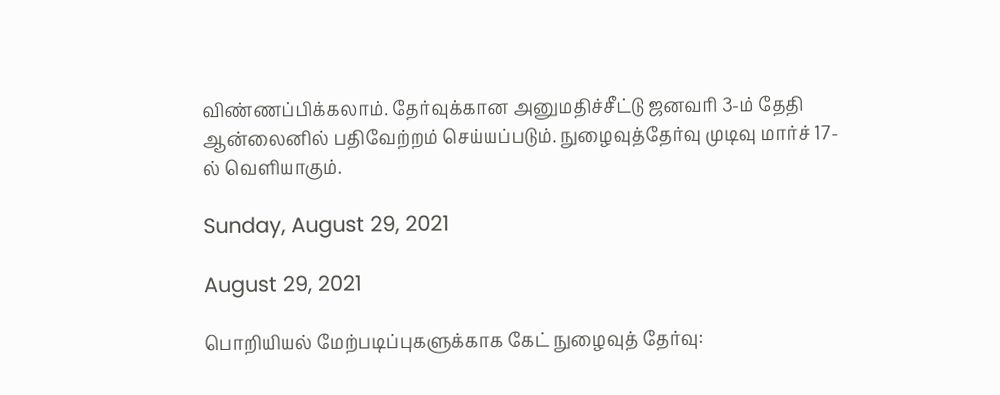விண்ணப்பிக்கலாம். தேர்வுக்கான அனுமதிச்சீட்டு ஜனவரி 3-ம் தேதி ஆன்லைனில் பதிவேற்றம் செய்யப்படும். நுழைவுத்தேர்வு முடிவு மார்ச் 17-ல் வெளியாகும்.

Sunday, August 29, 2021

August 29, 2021

பொறியியல் மேற்படிப்புகளுக்காக கேட் நுழைவுத் தேர்வு: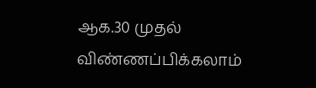ஆக.30 முதல் விண்ணப்பிக்கலாம்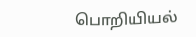பொறியியல்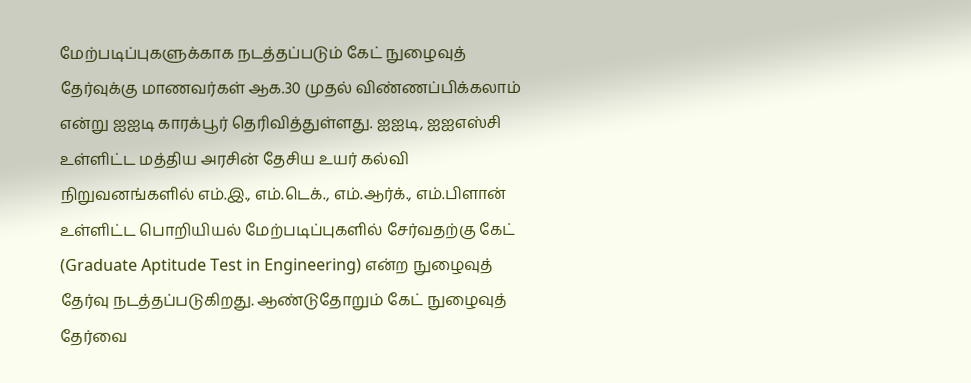மேற்படிப்புகளுக்காக நடத்தப்படும் கேட் நுழைவுத் தேர்வுக்கு மாணவர்கள் ஆக.30 முதல் விண்ணப்பிக்கலாம் என்று ஐஐடி காரக்பூர் தெரிவித்துள்ளது. ஐஐடி, ஐஐஎஸ்சி உள்ளிட்ட மத்திய அரசின் தேசிய உயர் கல்வி நிறுவனங்களில் எம்.இ., எம்.டெக்., எம்.ஆர்க்., எம்.பிளான் உள்ளிட்ட பொறியியல் மேற்படிப்புகளில் சேர்வதற்கு கேட் (Graduate Aptitude Test in Engineering) என்ற நுழைவுத் தேர்வு நடத்தப்படுகிறது. ஆண்டுதோறும் கேட் நுழைவுத் தேர்வை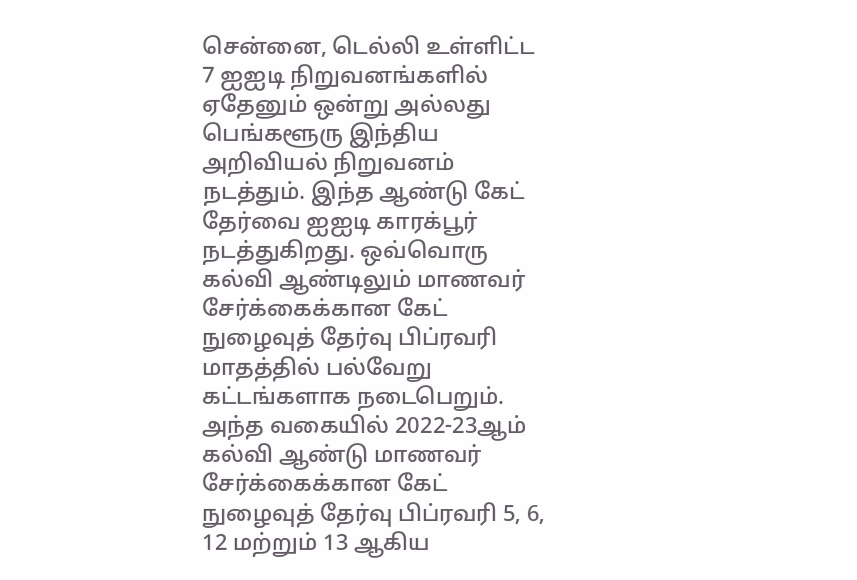சென்னை, டெல்லி உள்ளிட்ட 7 ஐஐடி நிறுவனங்களில் ஏதேனும் ஒன்று அல்லது பெங்களூரு இந்திய அறிவியல் நிறுவனம் நடத்தும். இந்த ஆண்டு கேட் தேர்வை ஐஐடி காரக்பூர் நடத்துகிறது. ஒவ்வொரு கல்வி ஆண்டிலும் மாணவர் சேர்க்கைக்கான கேட் நுழைவுத் தேர்வு பிப்ரவரி மாதத்தில் பல்வேறு கட்டங்களாக நடைபெறும். அந்த வகையில் 2022-23ஆம் கல்வி ஆண்டு மாணவர் சேர்க்கைக்கான கேட் நுழைவுத் தேர்வு பிப்ரவரி 5, 6, 12 மற்றும் 13 ஆகிய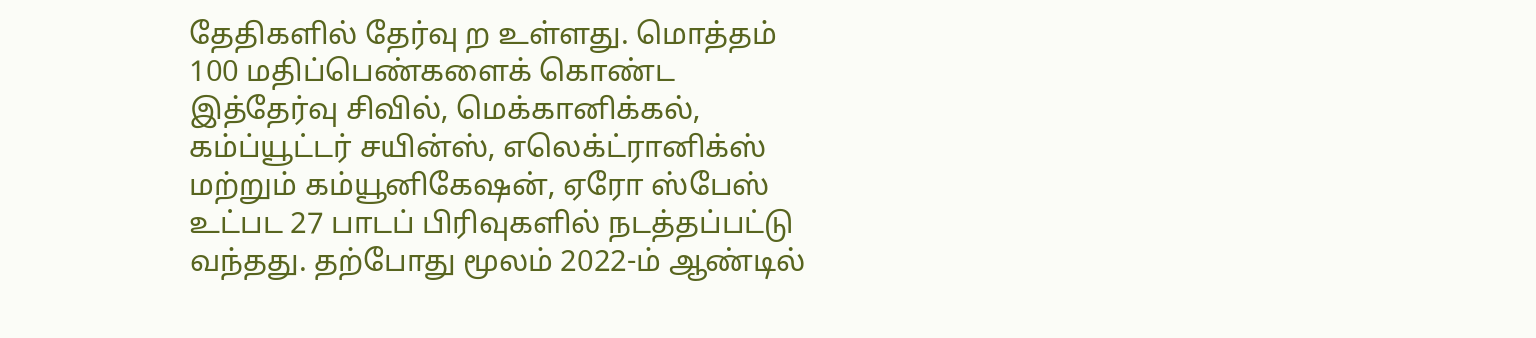தேதிகளில் தேர்வு ற உள்ளது. மொத்தம் 100 மதிப்பெண்களைக் கொண்ட இத்தேர்வு சிவில், மெக்கானிக்கல், கம்ப்யூட்டர் சயின்ஸ், எலெக்ட்ரானிக்ஸ் மற்றும் கம்யூனிகேஷன், ஏரோ ஸ்பேஸ் உட்பட 27 பாடப் பிரிவுகளில் நடத்தப்பட்டு வந்தது. தற்போது மூலம் 2022-ம் ஆண்டில்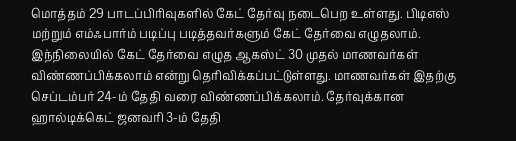மொத்தம் 29 பாடப்பிரிவுகளில் கேட் தேர்வு நடைபெற உள்ளது. பிடிஎஸ் மற்றும் எம்ஃபார்ம் படிப்பு படித்தவர்களும் கேட் தேர்வை எழுதலாம். இந்நிலையில் கேட் தேர்வை எழுத ஆகஸ்ட் 30 முதல் மாணவர்கள் விண்ணப்பிக்கலாம் என்று தெரிவிக்கப்பட்டுள்ளது. மாணவர்கள் இதற்கு செப்டம்பர் 24-ம் தேதி வரை விண்ணப்பிக்கலாம். தேர்வுக்கான ஹால்டிக்கெட் ஜனவரி 3-ம் தேதி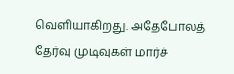வெளியாகிறது. அதேபோலத் தேர்வு முடிவுகள் மார்ச்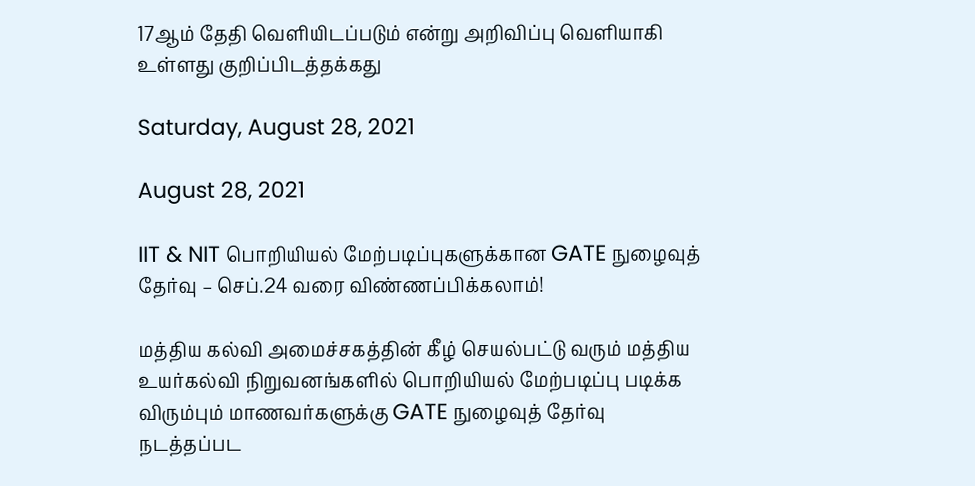17ஆம் தேதி வெளியிடப்படும் என்று அறிவிப்பு வெளியாகி உள்ளது குறிப்பிடத்தக்கது

Saturday, August 28, 2021

August 28, 2021

IIT & NIT பொறியியல் மேற்படிப்புகளுக்கான GATE நுழைவுத் தேர்வு – செப்.24 வரை விண்ணப்பிக்கலாம்!

மத்திய கல்வி அமைச்சகத்தின் கீழ் செயல்பட்டு வரும் மத்திய உயர்கல்வி நிறுவனங்களில் பொறியியல் மேற்படிப்பு படிக்க விரும்பும் மாணவர்களுக்கு GATE நுழைவுத் தேர்வு நடத்தப்பட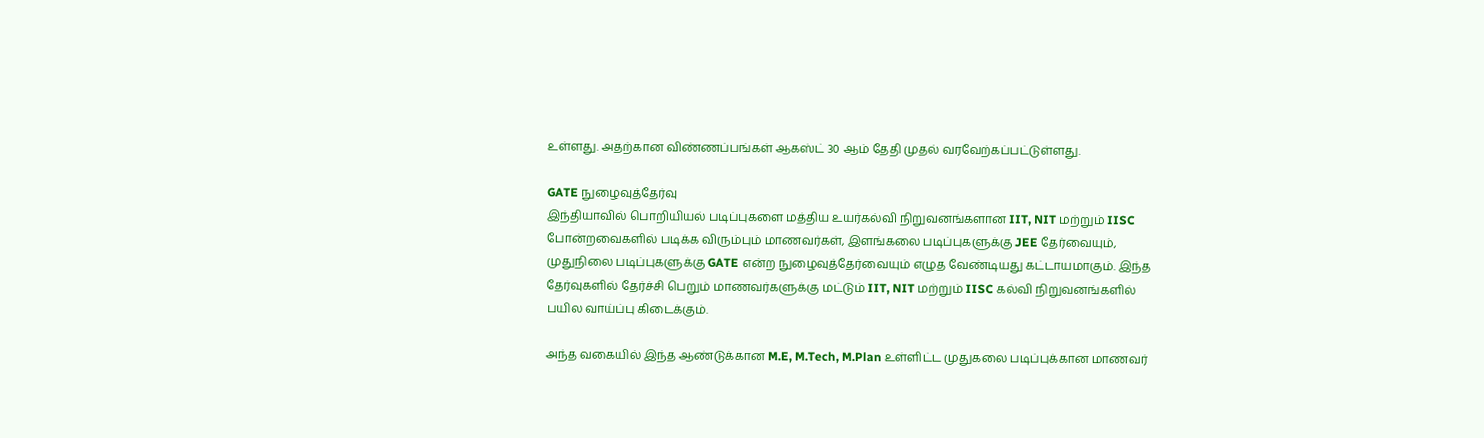உள்ளது. அதற்கான விண்ணப்பங்கள் ஆகஸ்ட் 30 ஆம் தேதி முதல் வரவேற்கப்பட்டுள்ளது.

GATE நுழைவுத்தேர்வு
இந்தியாவில் பொறியியல் படிப்புகளை மத்திய உயர்கல்வி நிறுவனங்களான IIT, NIT மற்றும் IISC போன்றவைகளில் படிக்க விரும்பும் மாணவர்கள், இளங்கலை படிப்புகளுக்கு JEE தேர்வையும், முதுநிலை படிப்புகளுக்கு GATE என்ற நுழைவுத்தேர்வையும் எழுத வேண்டியது கட்டாயமாகும். இந்த தேர்வுகளில் தேர்ச்சி பெறும் மாணவர்களுக்கு மட்டும் IIT, NIT மற்றும் IISC கல்வி நிறுவனங்களில் பயில வாய்ப்பு கிடைக்கும்.

அந்த வகையில் இந்த ஆண்டுக்கான M.E, M.Tech, M.Plan உள்ளிட்ட முதுகலை படிப்புக்கான மாணவர்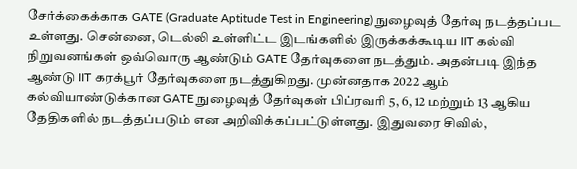சேர்க்கைக்காக GATE (Graduate Aptitude Test in Engineering) நுழைவுத் தேர்வு நடத்தப்பட உள்ளது. சென்னை, டெல்லி உள்ளிட்ட இடங்களில் இருக்கக்கூடிய IIT கல்வி நிறுவனங்கள் ஒவ்வொரு ஆண்டும் GATE தேர்வுகளை நடத்தும். அதன்படி இந்த ஆண்டு IIT கரக்பூர் தேர்வுகளை நடத்துகிறது. முன்னதாக 2022 ஆம் கல்வியாண்டுக்கான GATE நுழைவுத் தேர்வுகள் பிப்ரவரி 5, 6, 12 மற்றும் 13 ஆகிய தேதிகளில் நடத்தப்படும் என அறிவிக்கப்பட்டுள்ளது. இதுவரை சிவில்,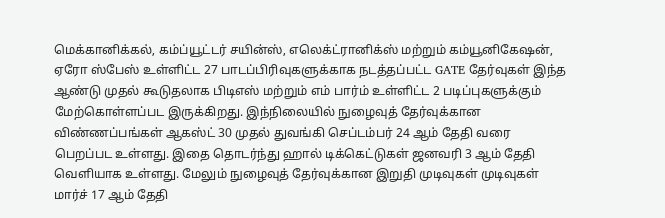மெக்கானிக்கல், கம்ப்யூட்டர் சயின்ஸ், எலெக்ட்ரானிக்ஸ் மற்றும் கம்யூனிகேஷன், ஏரோ ஸ்பேஸ் உள்ளிட்ட 27 பாடப்பிரிவுகளுக்காக நடத்தப்பட்ட GATE தேர்வுகள் இந்த ஆண்டு முதல் கூடுதலாக பிடிஎஸ் மற்றும் எம் பார்ம் உள்ளிட்ட 2 படிப்புகளுக்கும் மேற்கொள்ளப்பட இருக்கிறது. இந்நிலையில் நுழைவுத் தேர்வுக்கான விண்ணப்பங்கள் ஆகஸ்ட் 30 முதல் துவங்கி செப்டம்பர் 24 ஆம் தேதி வரை பெறப்பட உள்ளது. இதை தொடர்ந்து ஹால் டிக்கெட்டுகள் ஜனவரி 3 ஆம் தேதி வெளியாக உள்ளது. மேலும் நுழைவுத் தேர்வுக்கான இறுதி முடிவுகள் முடிவுகள் மார்ச் 17 ஆம் தேதி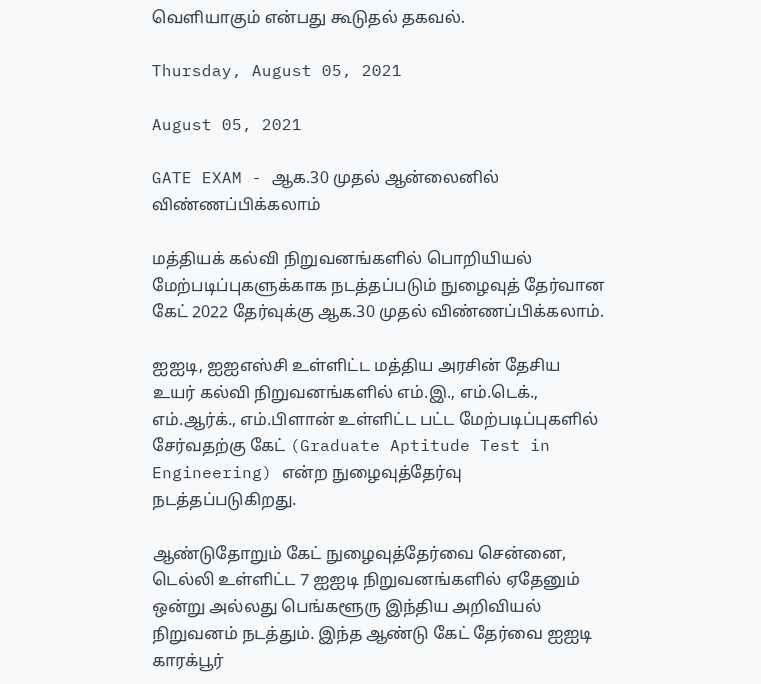வெளியாகும் என்பது கூடுதல் தகவல்.

Thursday, August 05, 2021

August 05, 2021

GATE EXAM - ஆக.30 முதல் ஆன்லைனில் விண்ணப்பிக்கலாம்

மத்தியக் கல்வி நிறுவனங்களில் பொறியியல் மேற்படிப்புகளுக்காக நடத்தப்படும் நுழைவுத் தேர்வான கேட் 2022 தேர்வுக்கு ஆக.30 முதல் விண்ணப்பிக்கலாம்.

ஐஐடி, ஐஐஎஸ்சி உள்ளிட்ட மத்திய அரசின் தேசிய உயர் கல்வி நிறுவனங்களில் எம்.இ., எம்.டெக்., எம்.ஆர்க்., எம்.பிளான் உள்ளிட்ட பட்ட மேற்படிப்புகளில் சேர்வதற்கு கேட் (Graduate Aptitude Test in Engineering) என்ற நுழைவுத்தேர்வு நடத்தப்படுகிறது.

ஆண்டுதோறும் கேட் நுழைவுத்தேர்வை சென்னை, டெல்லி உள்ளிட்ட 7 ஐஐடி நிறுவனங்களில் ஏதேனும் ஒன்று அல்லது பெங்களூரு இந்திய அறிவியல் நிறுவனம் நடத்தும். இந்த ஆண்டு கேட் தேர்வை ஐஐடி காரக்பூர்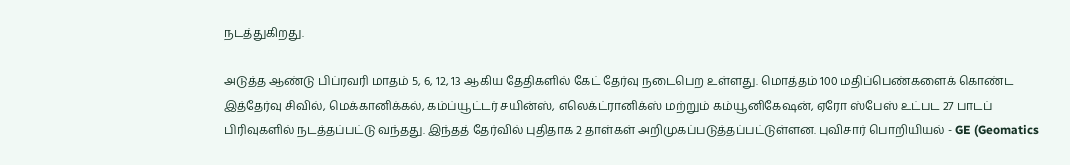நடத்துகிறது.

அடுத்த ஆண்டு பிப்ரவரி மாதம் 5, 6, 12, 13 ஆகிய தேதிகளில் கேட் தேர்வு நடைபெற உள்ளது. மொத்தம் 100 மதிப்பெண்களைக் கொண்ட இத்தேர்வு சிவில், மெக்கானிக்கல், கம்ப்யூட்டர் சயின்ஸ், எலெக்ட்ரானிக்ஸ் மற்றும் கம்யூனிகேஷன், ஏரோ ஸ்பேஸ் உட்பட 27 பாடப் பிரிவுகளில் நடத்தப்பட்டு வந்தது. இந்தத் தேர்வில் புதிதாக 2 தாள்கள் அறிமுகப்படுத்தப்பட்டுள்ளன. புவிசார் பொறியியல் - GE (Geomatics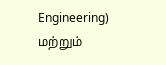Engineering) மற்றும்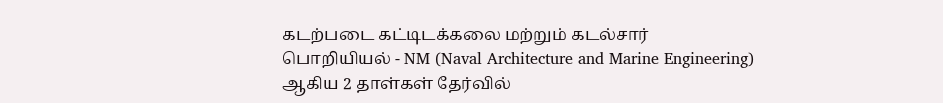கடற்படை கட்டிடக்கலை மற்றும் கடல்சார் பொறியியல் - NM (Naval Architecture and Marine Engineering) ஆகிய 2 தாள்கள் தேர்வில்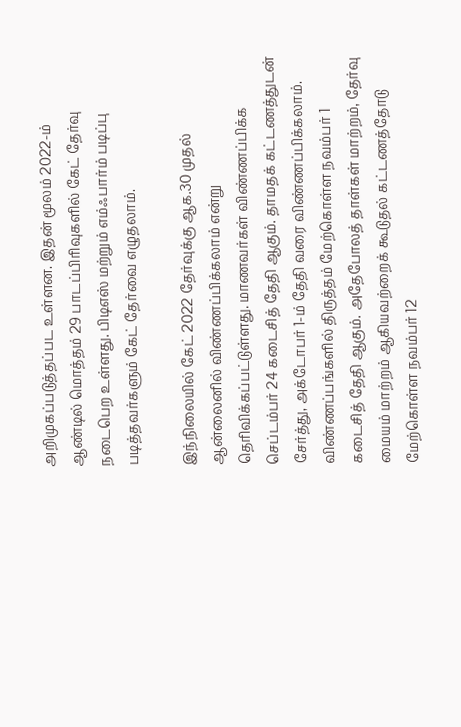அறிமுகப்படுத்தப்பட உள்ளன. இதன் மூலம் 2022-ம் ஆண்டில் மொத்தம் 29 பாடப்பிரிவுகளில் கேட் தேர்வு நடைபெற உள்ளது. பிடிஎஸ் மற்றும் எம்ஃபார்ம் படிப்பு படித்தவர்களும் கேட் தேர்வை எழுதலாம்.

இந்நிலையில் கேட் 2022 தேர்வுக்கு ஆக.30 முதல் ஆன்லைனில் விண்ணப்பிக்கலாம் என்று தெரிவிக்கப்பட்டுள்ளது. மாணவர்கள் விண்ணப்பிக்க செப்டம்பர் 24 கடைசித் தேதி ஆகும். தாமதக் கட்டணத்துடன் சேர்த்து, அக்டோபர் 1-ம் தேதி வரை விண்ணப்பிக்கலாம்.
விண்ணப்பங்களில் திருத்தம் மேற்கொள்ள நவம்பர் 1 கடைசித் தேதி ஆகும். அதேபோலத் தாள்கள் மாற்றம், தேர்வு மையம் மாற்றம் ஆகியவற்றைக் கூடுதல் கட்டணத்தோடு மேற்கொள்ள நவம்பர் 12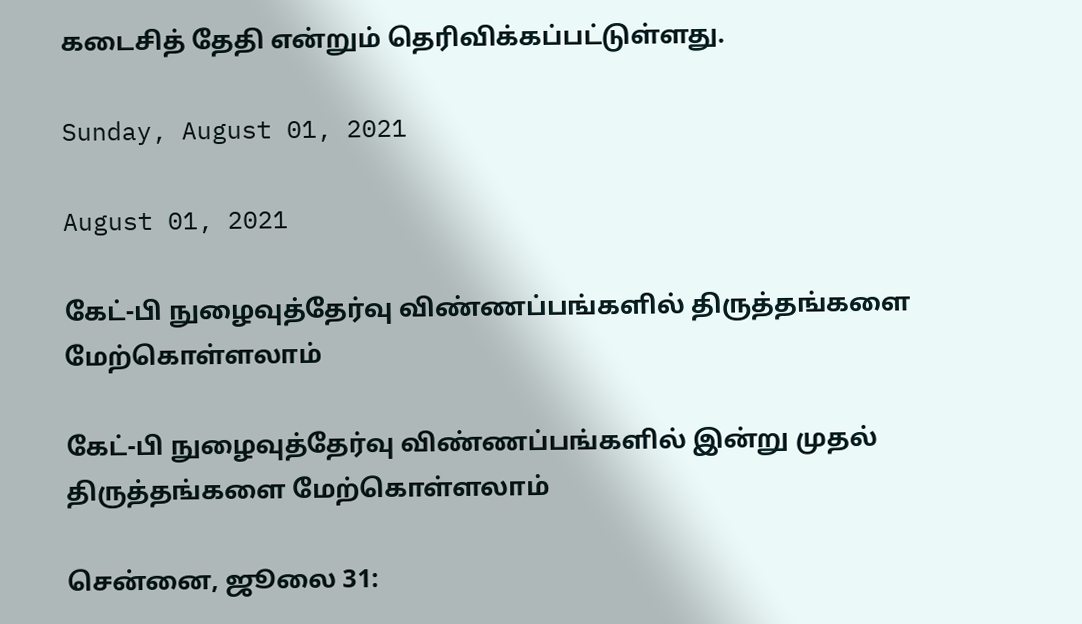கடைசித் தேதி என்றும் தெரிவிக்கப்பட்டுள்ளது.

Sunday, August 01, 2021

August 01, 2021

கேட்-பி நுழைவுத்தேர்வு விண்ணப்பங்களில் திருத்தங்களை மேற்கொள்ளலாம்

கேட்-பி நுழைவுத்தேர்வு விண்ணப்பங்களில் இன்று முதல் திருத்தங்களை மேற்கொள்ளலாம்

சென்னை, ஜூலை 31: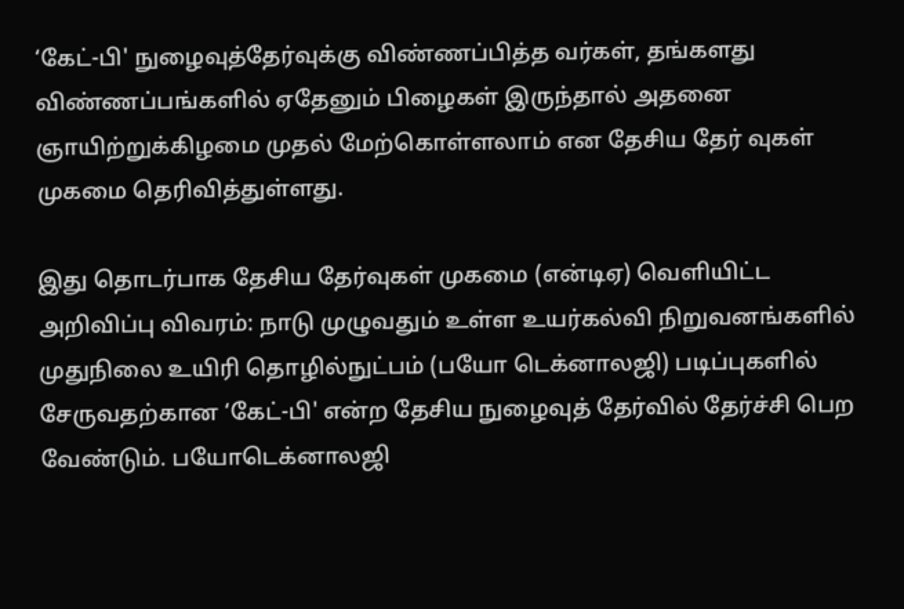‘கேட்-பி' நுழைவுத்தேர்வுக்கு விண்ணப்பித்த வர்கள், தங்களது விண்ணப்பங்களில் ஏதேனும் பிழைகள் இருந்தால் அதனை ஞாயிற்றுக்கிழமை முதல் மேற்கொள்ளலாம் என தேசிய தேர் வுகள் முகமை தெரிவித்துள்ளது.

இது தொடர்பாக தேசிய தேர்வுகள் முகமை (என்டிஏ) வெளியிட்ட அறிவிப்பு விவரம்: நாடு முழுவதும் உள்ள உயர்கல்வி நிறுவனங்களில் முதுநிலை உயிரி தொழில்நுட்பம் (பயோ டெக்னாலஜி) படிப்புகளில் சேருவதற்கான ‘கேட்-பி' என்ற தேசிய நுழைவுத் தேர்வில் தேர்ச்சி பெற வேண்டும். பயோடெக்னாலஜி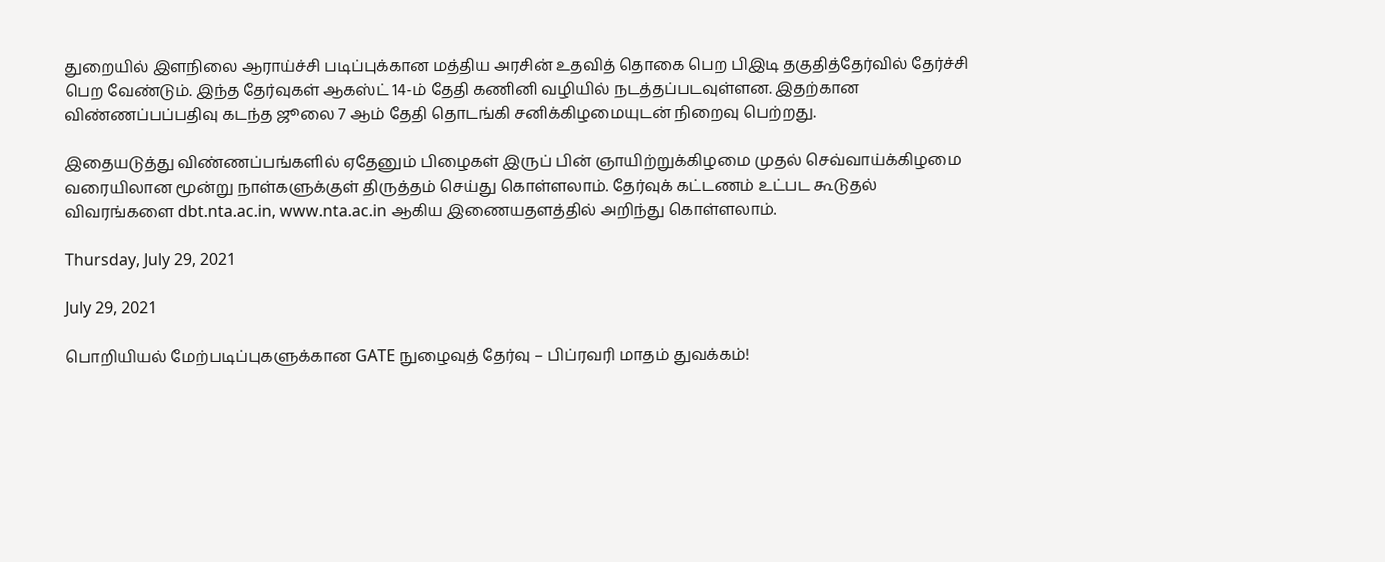துறையில் இளநிலை ஆராய்ச்சி படிப்புக்கான மத்திய அரசின் உதவித் தொகை பெற பிஇடி தகுதித்தேர்வில் தேர்ச்சி பெற வேண்டும். இந்த தேர்வுகள் ஆகஸ்ட் 14-ம் தேதி கணினி வழியில் நடத்தப்படவுள்ளன. இதற்கான விண்ணப்பப்பதிவு கடந்த ஜூலை 7 ஆம் தேதி தொடங்கி சனிக்கிழமையுடன் நிறைவு பெற்றது.

இதையடுத்து விண்ணப்பங்களில் ஏதேனும் பிழைகள் இருப் பின் ஞாயிற்றுக்கிழமை முதல் செவ்வாய்க்கிழமை வரையிலான மூன்று நாள்களுக்குள் திருத்தம் செய்து கொள்ளலாம். தேர்வுக் கட்டணம் உட்பட கூடுதல் விவரங்களை dbt.nta.ac.in, www.nta.ac.in ஆகிய இணையதளத்தில் அறிந்து கொள்ளலாம்.

Thursday, July 29, 2021

July 29, 2021

பொறியியல் மேற்படிப்புகளுக்கான GATE நுழைவுத் தேர்வு – பிப்ரவரி மாதம் துவக்கம்!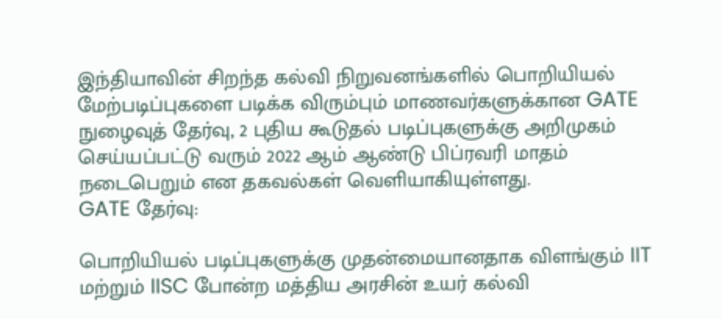இந்தியாவின் சிறந்த கல்வி நிறுவனங்களில் பொறியியல் மேற்படிப்புகளை படிக்க விரும்பும் மாணவர்களுக்கான GATE நுழைவுத் தேர்வு, 2 புதிய கூடுதல் படிப்புகளுக்கு அறிமுகம் செய்யப்பட்டு வரும் 2022 ஆம் ஆண்டு பிப்ரவரி மாதம் நடைபெறும் என தகவல்கள் வெளியாகியுள்ளது.
GATE தேர்வு:

பொறியியல் படிப்புகளுக்கு முதன்மையானதாக விளங்கும் IIT மற்றும் IISC போன்ற மத்திய அரசின் உயர் கல்வி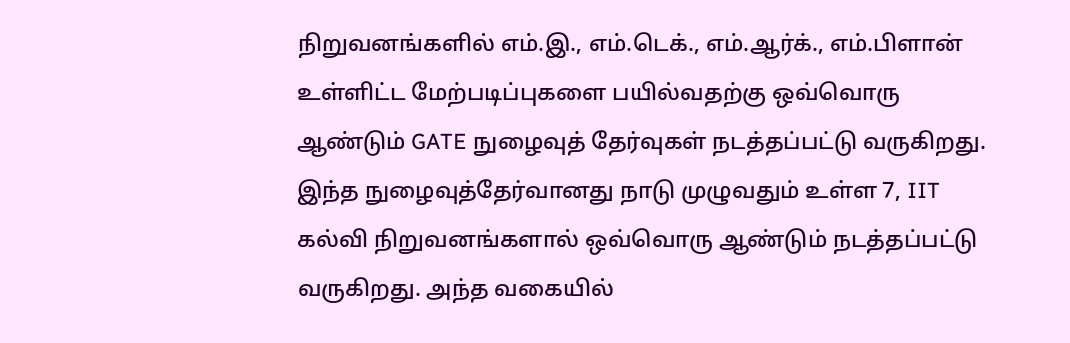நிறுவனங்களில் எம்.இ., எம்.டெக்., எம்.ஆர்க்., எம்.பிளான் உள்ளிட்ட மேற்படிப்புகளை பயில்வதற்கு ஒவ்வொரு ஆண்டும் GATE நுழைவுத் தேர்வுகள் நடத்தப்பட்டு வருகிறது. இந்த நுழைவுத்தேர்வானது நாடு முழுவதும் உள்ள 7, IIT கல்வி நிறுவனங்களால் ஒவ்வொரு ஆண்டும் நடத்தப்பட்டு வருகிறது. அந்த வகையில்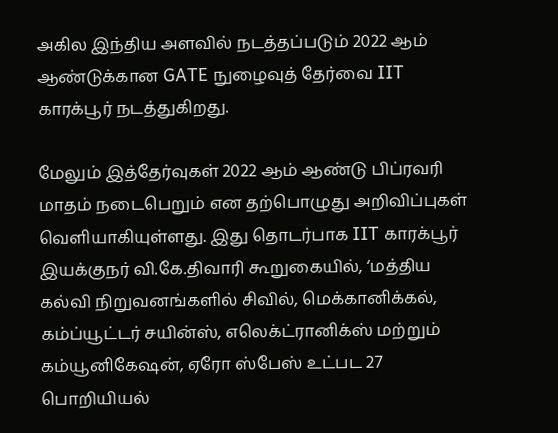அகில இந்திய அளவில் நடத்தப்படும் 2022 ஆம் ஆண்டுக்கான GATE நுழைவுத் தேர்வை IIT காரக்பூர் நடத்துகிறது.

மேலும் இத்தேர்வுகள் 2022 ஆம் ஆண்டு பிப்ரவரி மாதம் நடைபெறும் என தற்பொழுது அறிவிப்புகள் வெளியாகியுள்ளது. இது தொடர்பாக IIT காரக்பூர் இயக்குநர் வி.கே.திவாரி கூறுகையில், ‘மத்திய கல்வி நிறுவனங்களில் சிவில், மெக்கானிக்கல், கம்ப்யூட்டர் சயின்ஸ், எலெக்ட்ரானிக்ஸ் மற்றும் கம்யூனிகேஷன், ஏரோ ஸ்பேஸ் உட்பட 27 பொறியியல்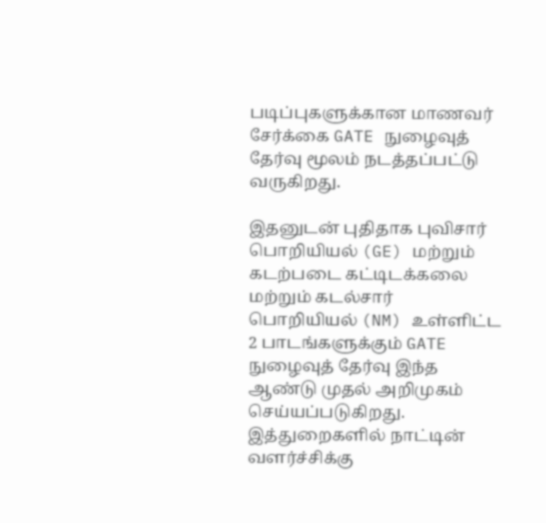படிப்புகளுக்கான மாணவர் சேர்க்கை GATE நுழைவுத் தேர்வு மூலம் நடத்தப்பட்டு வருகிறது.

இதனுடன் புதிதாக புவிசார் பொறியியல் (GE) மற்றும் கடற்படை கட்டிடக்கலை மற்றும் கடல்சார் பொறியியல் (NM) உள்ளிட்ட 2 பாடங்களுக்கும் GATE நுழைவுத் தேர்வு இந்த ஆண்டு முதல் அறிமுகம் செய்யப்படுகிறது. இத்துறைகளில் நாட்டின் வளர்ச்சிக்கு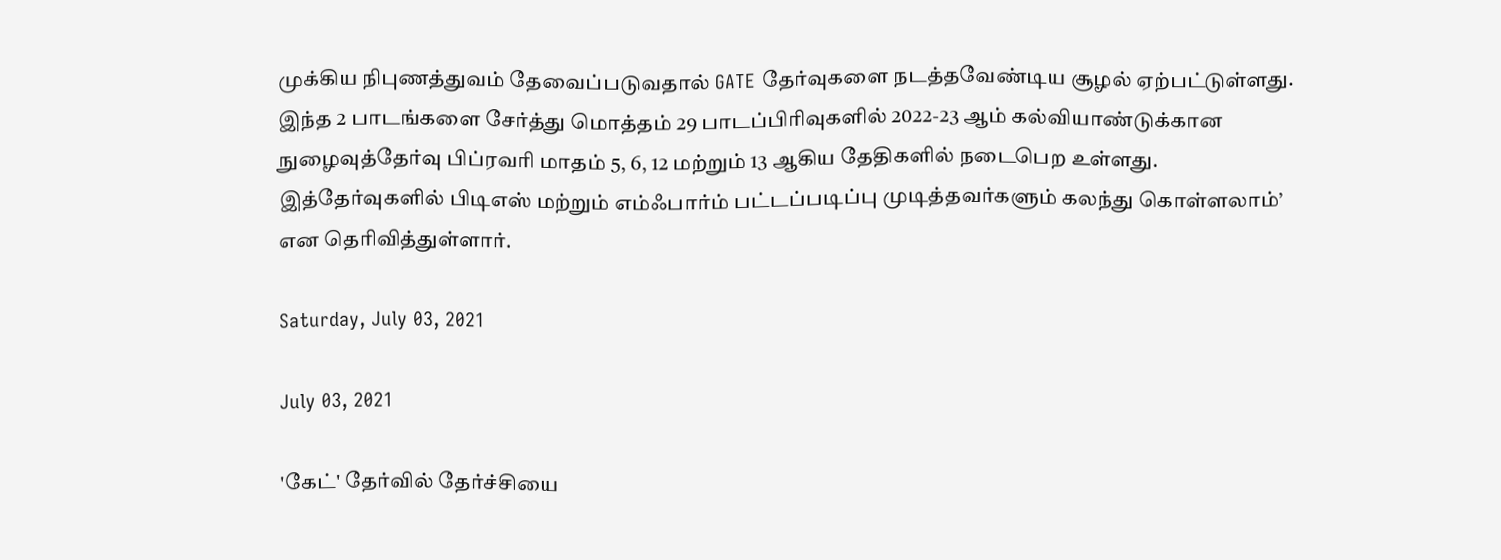முக்கிய நிபுணத்துவம் தேவைப்படுவதால் GATE தேர்வுகளை நடத்தவேண்டிய சூழல் ஏற்பட்டுள்ளது. இந்த 2 பாடங்களை சேர்த்து மொத்தம் 29 பாடப்பிரிவுகளில் 2022-23 ஆம் கல்வியாண்டுக்கான நுழைவுத்தேர்வு பிப்ரவரி மாதம் 5, 6, 12 மற்றும் 13 ஆகிய தேதிகளில் நடைபெற உள்ளது. இத்தேர்வுகளில் பிடிஎஸ் மற்றும் எம்ஃபார்ம் பட்டப்படிப்பு முடித்தவர்களும் கலந்து கொள்ளலாம்’ என தெரிவித்துள்ளார்.

Saturday, July 03, 2021

July 03, 2021

'கேட்' தேர்வில் தேர்ச்சியை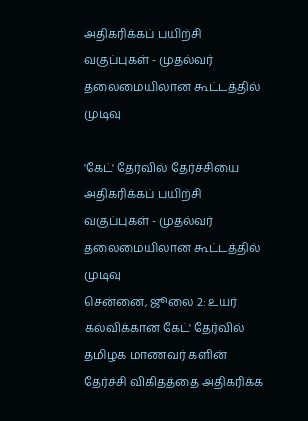அதிகரிக்கப் பயிற்சி வகுப்புகள் - முதல்வர் தலைமையிலான கூட்டத்தில் முடிவு

'கேட்' தேர்வில் தேர்ச்சியை அதிகரிக்கப் பயிற்சி வகுப்புகள் - முதல்வர் தலைமையிலான கூட்டத்தில் முடிவு
சென்னை, ஜூலை 2: உயர் கல்விக்கான கேட்' தேர்வில் தமிழக மாணவர் களின் தேர்ச்சி விகிதத்தை அதிகரிக்க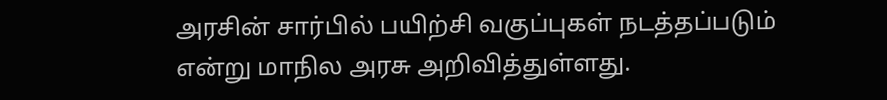அரசின் சார்பில் பயிற்சி வகுப்புகள் நடத்தப்படும் என்று மாநில அரசு அறிவித்துள்ளது.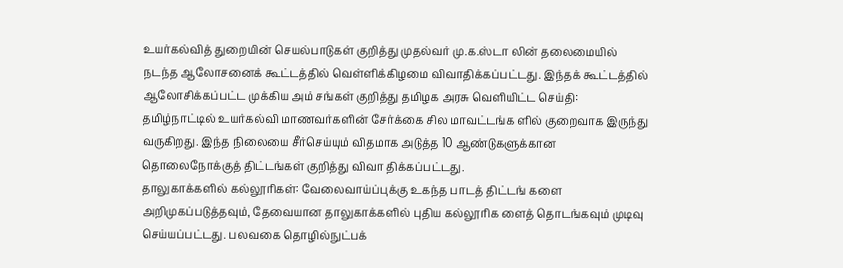உயர்கல்வித் துறையின் செயல்பாடுகள் குறித்து முதல்வர் மு.க.ஸ்டா லின் தலைமையில் நடந்த ஆலோசனைக் கூட்டத்தில் வெள்ளிக்கிழமை விவாதிக்கப்பட்டது. இந்தக் கூட்டத்தில் ஆலோசிக்கப்பட்ட முக்கிய அம் சங்கள் குறித்து தமிழக அரசு வெளியிட்ட செய்தி:
தமிழ்நாட்டில் உயர்கல்வி மாணவர்களின் சேர்க்கை சில மாவட்டங்க ளில் குறைவாக இருந்து வருகிறது. இந்த நிலையை சீர்செய்யும் விதமாக அடுத்த 10 ஆண்டுகளுக்கான தொலைநோக்குத் திட்டங்கள் குறித்து விவா திக்கப்பட்டது.
தாலுகாக்களில் கல்லூரிகள்: வேலைவாய்ப்புக்கு உகந்த பாடத் திட்டங் களை அறிமுகப்படுத்தவும், தேவையான தாலுகாக்களில் புதிய கல்லூரிக ளைத் தொடங்கவும் முடிவு செய்யப்பட்டது. பலவகை தொழில்நுட்பக்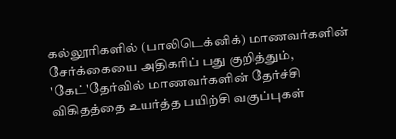கல்லூரிகளில் (பாலிடெக்னிக்) மாணவர்களின் சேர்க்கையை அதிகரிப் பது குறித்தும், 'கேட்'தேர்வில் மாணவர்களின் தேர்ச்சி விகிதத்தை உயர்த்த பயிற்சி வகுப்புகள்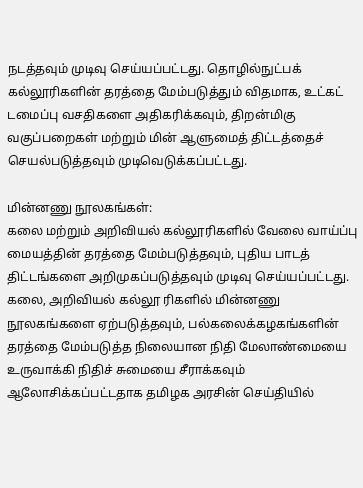நடத்தவும் முடிவு செய்யப்பட்டது. தொழில்நுட்பக் கல்லூரிகளின் தரத்தை மேம்படுத்தும் விதமாக, உட்கட் டமைப்பு வசதிகளை அதிகரிக்கவும், திறன்மிகு வகுப்பறைகள் மற்றும் மின் ஆளுமைத் திட்டத்தைச் செயல்படுத்தவும் முடிவெடுக்கப்பட்டது.

மின்னணு நூலகங்கள்:
கலை மற்றும் அறிவியல் கல்லூரிகளில் வேலை வாய்ப்பு மையத்தின் தரத்தை மேம்படுத்தவும், புதிய பாடத் திட்டங்களை அறிமுகப்படுத்தவும் முடிவு செய்யப்பட்டது. கலை, அறிவியல் கல்லூ ரிகளில் மின்னணு நூலகங்களை ஏற்படுத்தவும், பல்கலைக்கழகங்களின் தரத்தை மேம்படுத்த நிலையான நிதி மேலாண்மையை உருவாக்கி நிதிச் சுமையை சீராக்கவும் ஆலோசிக்கப்பட்டதாக தமிழக அரசின் செய்தியில்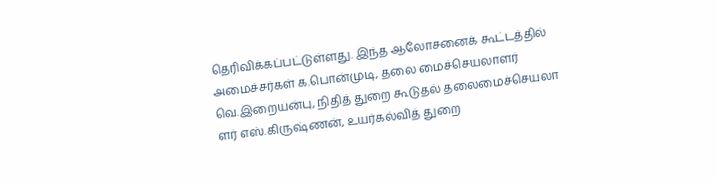தெரிவிக்கப்பட்டுள்ளது. இந்த ஆலோசனைக் கூட்டத்தில் அமைச்சர்கள் க.பொன்முடி, தலை மைச்செயலாளர் வெ.இறையன்பு, நிதித் துறை கூடுதல் தலைமைச்செயலா ளர் எஸ்.கிருஷ்ணன், உயர்கல்வித் துறை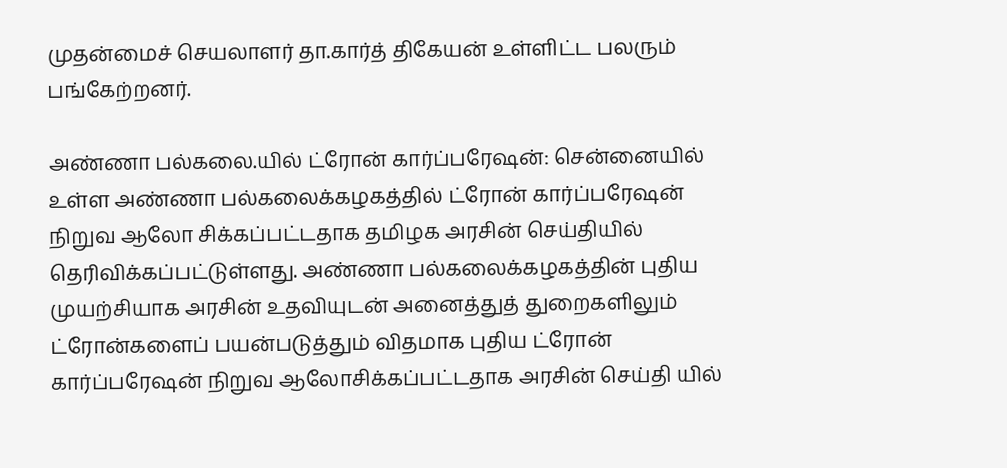முதன்மைச் செயலாளர் தா.கார்த் திகேயன் உள்ளிட்ட பலரும் பங்கேற்றனர்.

அண்ணா பல்கலை.யில் ட்ரோன் கார்ப்பரேஷன்: சென்னையில் உள்ள அண்ணா பல்கலைக்கழகத்தில் ட்ரோன் கார்ப்பரேஷன் நிறுவ ஆலோ சிக்கப்பட்டதாக தமிழக அரசின் செய்தியில் தெரிவிக்கப்பட்டுள்ளது. அண்ணா பல்கலைக்கழகத்தின் புதிய முயற்சியாக அரசின் உதவியுடன் அனைத்துத் துறைகளிலும் ட்ரோன்களைப் பயன்படுத்தும் விதமாக புதிய ட்ரோன் கார்ப்பரேஷன் நிறுவ ஆலோசிக்கப்பட்டதாக அரசின் செய்தி யில்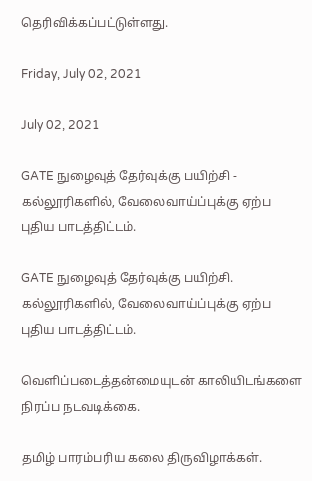தெரிவிக்கப்பட்டுள்ளது.

Friday, July 02, 2021

July 02, 2021

GATE நுழைவுத் தேர்வுக்கு பயிற்சி - கல்லூரிகளில், வேலைவாய்ப்புக்கு ஏற்ப புதிய பாடத்திட்டம்.

GATE நுழைவுத் தேர்வுக்கு பயிற்சி.
கல்லூரிகளில், வேலைவாய்ப்புக்கு ஏற்ப புதிய பாடத்திட்டம்.

வெளிப்படைத்தன்மையுடன் காலியிடங்களை நிரப்ப நடவடிக்கை.

தமிழ் பாரம்பரிய கலை திருவிழாக்கள்.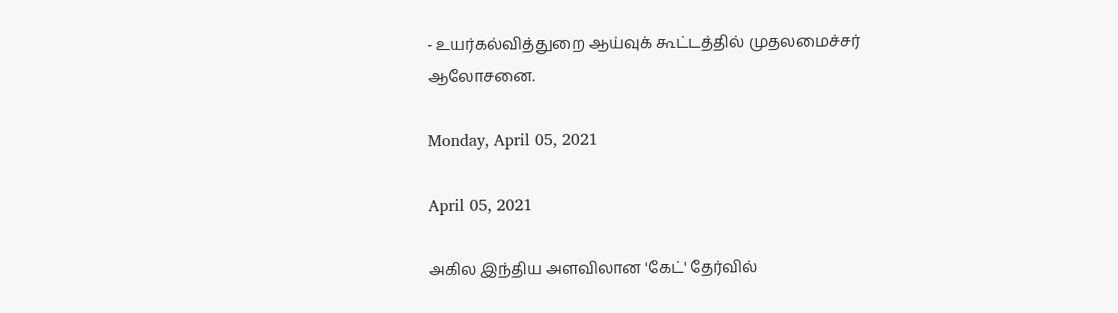- உயர்கல்வித்துறை ஆய்வுக் கூட்டத்தில் முதலமைச்சர் ஆலோசனை.

Monday, April 05, 2021

April 05, 2021

அகில இந்திய அளவிலான 'கேட்' தேர்வில்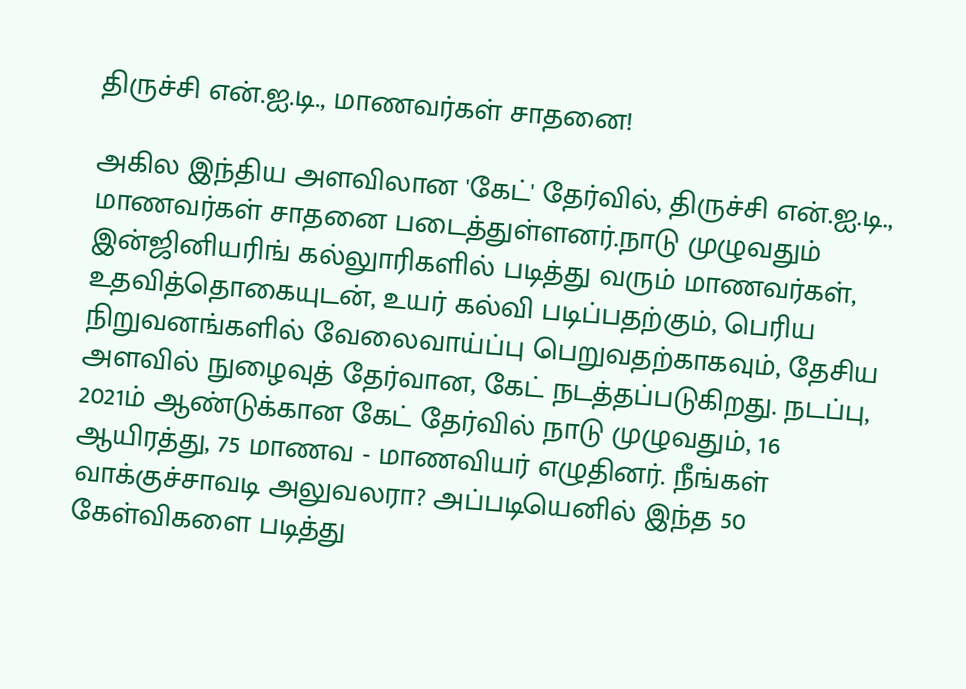திருச்சி என்.ஐ.டி., மாணவர்கள் சாதனை!

அகில இந்திய அளவிலான 'கேட்' தேர்வில், திருச்சி என்.ஐ.டி., மாணவர்கள் சாதனை படைத்துள்ளனர்.நாடு முழுவதும் இன்ஜினியரிங் கல்லுாரிகளில் படித்து வரும் மாணவர்கள், உதவித்தொகையுடன், உயர் கல்வி படிப்பதற்கும், பெரிய நிறுவனங்களில் வேலைவாய்ப்பு பெறுவதற்காகவும், தேசிய அளவில் நுழைவுத் தேர்வான, கேட் நடத்தப்படுகிறது. நடப்பு, 2021ம் ஆண்டுக்கான கேட் தேர்வில் நாடு முழுவதும், 16 ஆயிரத்து, 75 மாணவ - மாணவியர் எழுதினர். நீங்கள் வாக்குச்சாவடி அலுவலரா? அப்படியெனில் இந்த 50 கேள்விகளை படித்து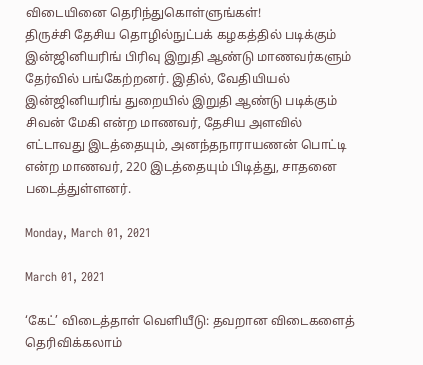விடையினை தெரிந்துகொள்ளுங்கள்!
திருச்சி தேசிய தொழில்நுட்பக் கழகத்தில் படிக்கும் இன்ஜினியரிங் பிரிவு இறுதி ஆண்டு மாணவர்களும் தேர்வில் பங்கேற்றனர். இதில், வேதியியல் இன்ஜினியரிங் துறையில் இறுதி ஆண்டு படிக்கும் சிவன் மேகி என்ற மாணவர், தேசிய அளவில் எட்டாவது இடத்தையும், அனந்தநாராயணன் பொட்டி என்ற மாணவர், 220 இடத்தையும் பிடித்து, சாதனை படைத்துள்ளனர்.

Monday, March 01, 2021

March 01, 2021

‘கேட்’ விடைத்தாள் வெளியீடு: தவறான விடைகளைத் தெரிவிக்கலாம்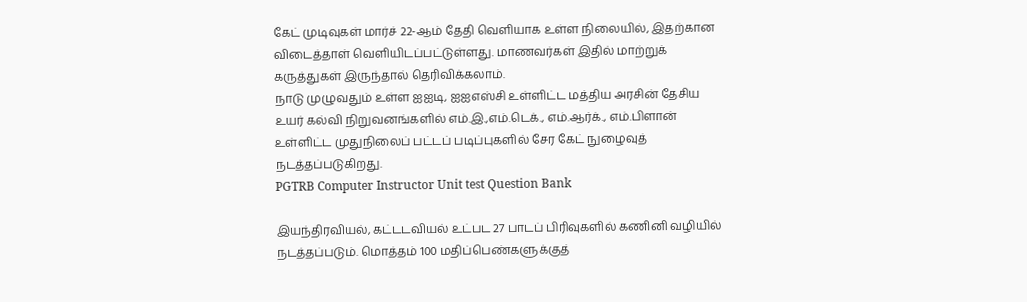கேட் முடிவுகள் மார்ச் 22-ஆம் தேதி வெளியாக உள்ள நிலையில், இதற்கான விடைத்தாள் வெளியிடப்பட்டுள்ளது. மாணவர்கள் இதில் மாற்றுக் கருத்துகள் இருந்தால் தெரிவிக்கலாம்.
நாடு முழுவதும் உள்ள ஐஐடி, ஐஐஎஸ்சி உள்ளிட்ட மத்திய அரசின் தேசிய உயர் கல்வி நிறுவனங்களில் எம்.இ.,எம்.டெக்., எம்.ஆர்க்., எம்.பிளான் உள்ளிட்ட முதுநிலைப் பட்டப் படிப்புகளில் சேர கேட் நுழைவுத் நடத்தப்படுகிறது.
PGTRB Computer Instructor Unit test Question Bank

இயந்திரவியல், கட்டடவியல் உட்பட 27 பாடப் பிரிவுகளில் கணினி வழியில் நடத்தப்படும். மொத்தம் 100 மதிப்பெண்களுக்குத்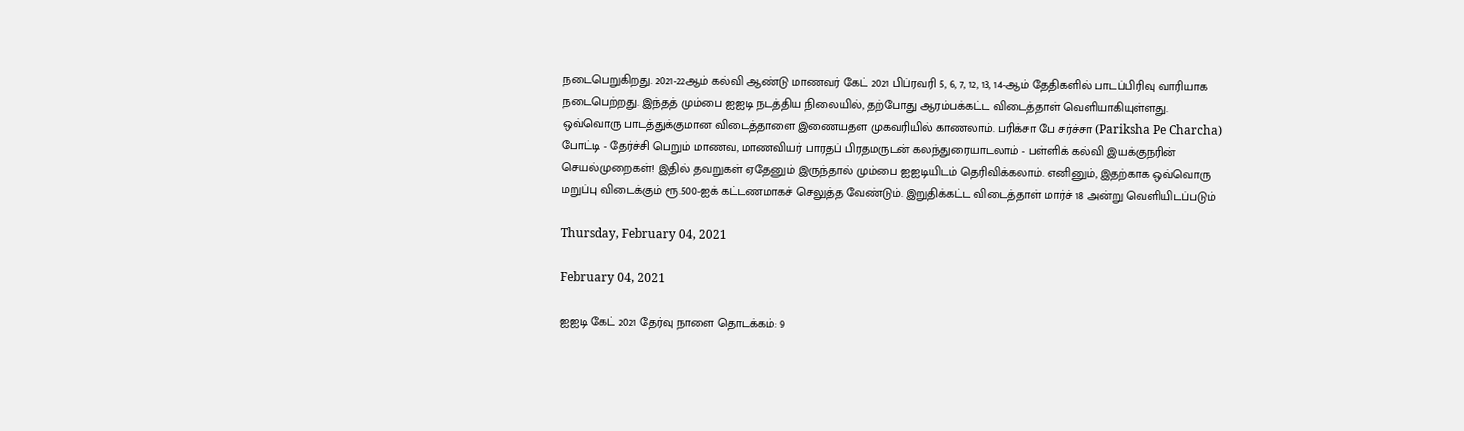நடைபெறுகிறது. 2021-22ஆம் கல்வி ஆண்டு மாணவர் கேட் 2021 பிப்ரவரி 5, 6, 7, 12, 13, 14-ஆம் தேதிகளில் பாடப்பிரிவு வாரியாக நடைபெற்றது. இந்தத் மும்பை ஐஐடி நடத்திய நிலையில், தற்போது ஆரம்பக்கட்ட விடைத்தாள் வெளியாகியுள்ளது. ஒவ்வொரு பாடத்துக்குமான விடைத்தாளை இணையதள முகவரியில் காணலாம். பரிக்சா பே சர்ச்சா (Pariksha Pe Charcha) போட்டி - தேர்ச்சி பெறும் மாணவ, மாணவியர் பாரதப் பிரதமருடன் கலந்துரையாடலாம் - பள்ளிக் கல்வி இயக்குநரின் செயல்முறைகள்! இதில் தவறுகள் ஏதேனும் இருந்தால் மும்பை ஐஐடியிடம் தெரிவிக்கலாம். எனினும், இதற்காக ஒவ்வொரு மறுப்பு விடைக்கும் ரூ.500-ஐக் கட்டணமாகச் செலுத்த வேண்டும். இறுதிக்கட்ட விடைத்தாள் மார்ச் 18 அன்று வெளியிடப்படும்

Thursday, February 04, 2021

February 04, 2021

ஐஐடி கேட் 2021 தேர்வு நாளை தொடக்கம்: 9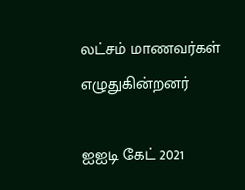லட்சம் மாணவர்கள் எழுதுகின்றனர்

ஐஐடி கேட் 2021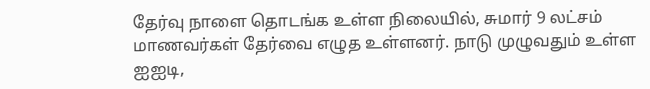தேர்வு நாளை தொடங்க உள்ள நிலையில், சுமார் 9 லட்சம் மாணவர்கள் தேர்வை எழுத உள்ளனர். நாடு முழுவதும் உள்ள ஐஐடி,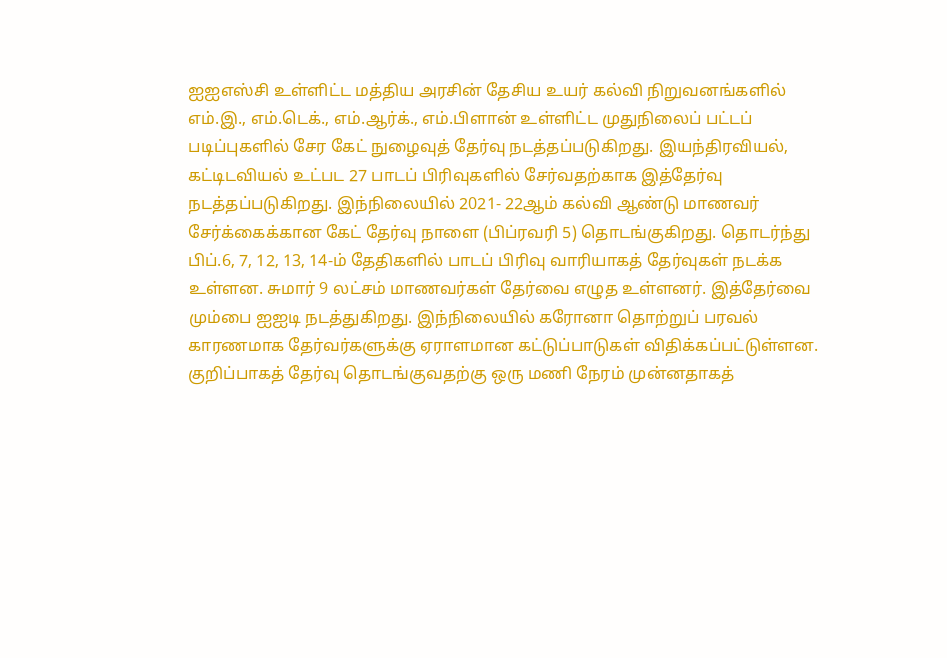ஐஐஎஸ்சி உள்ளிட்ட மத்திய அரசின் தேசிய உயர் கல்வி நிறுவனங்களில் எம்.இ., எம்.டெக்., எம்.ஆர்க்., எம்.பிளான் உள்ளிட்ட முதுநிலைப் பட்டப் படிப்புகளில் சேர கேட் நுழைவுத் தேர்வு நடத்தப்படுகிறது. இயந்திரவியல், கட்டிடவியல் உட்பட 27 பாடப் பிரிவுகளில் சேர்வதற்காக இத்தேர்வு நடத்தப்படுகிறது. இந்நிலையில் 2021- 22ஆம் கல்வி ஆண்டு மாணவர் சேர்க்கைக்கான கேட் தேர்வு நாளை (பிப்ரவரி 5) தொடங்குகிறது. தொடர்ந்து பிப்.6, 7, 12, 13, 14-ம் தேதிகளில் பாடப் பிரிவு வாரியாகத் தேர்வுகள் நடக்க உள்ளன. சுமார் 9 லட்சம் மாணவர்கள் தேர்வை எழுத உள்ளனர். இத்தேர்வை மும்பை ஐஐடி நடத்துகிறது. இந்நிலையில் கரோனா தொற்றுப் பரவல் காரணமாக தேர்வர்களுக்கு ஏராளமான கட்டுப்பாடுகள் விதிக்கப்பட்டுள்ளன. குறிப்பாகத் தேர்வு தொடங்குவதற்கு ஒரு மணி நேரம் முன்னதாகத்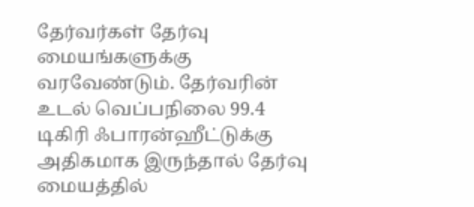தேர்வர்கள் தேர்வு மையங்களுக்கு வரவேண்டும். தேர்வரின் உடல் வெப்பநிலை 99.4 டிகிரி ஃபாரன்ஹீட்டுக்கு அதிகமாக இருந்தால் தேர்வு மையத்தில்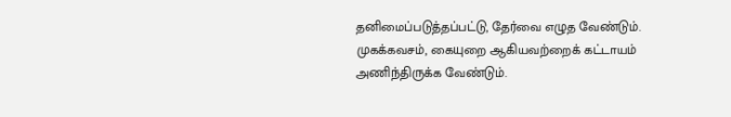தனிமைப்படுத்தப்பட்டு, தேர்வை எழுத வேண்டும். முகக்கவசம், கையுறை ஆகியவற்றைக் கட்டாயம் அணிந்திருக்க வேண்டும்.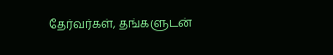தேர்வர்கள், தங்களுடன்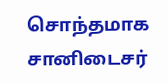சொந்தமாக சானிடைசர்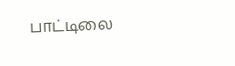பாட்டிலை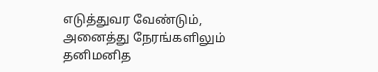எடுத்துவர வேண்டும், அனைத்து நேரங்களிலும் தனிமனித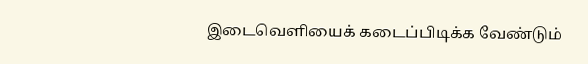இடைவெளியைக் கடைப்பிடிக்க வேண்டும்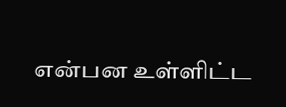என்பன உள்ளிட்ட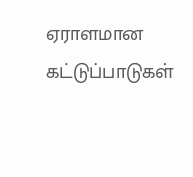ஏராளமான கட்டுப்பாடுகள்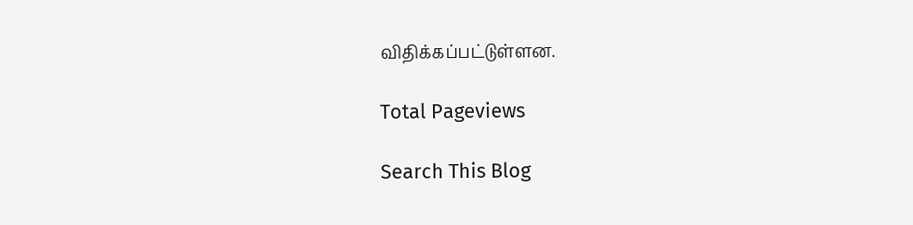விதிக்கப்பட்டுள்ளன.

Total Pageviews

Search This Blog